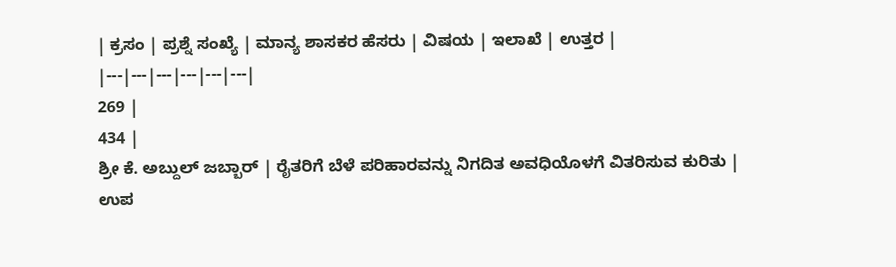| ಕ್ರಸಂ | ಪ್ರಶ್ನೆ ಸಂಖ್ಯೆ | ಮಾನ್ಯ ಶಾಸಕರ ಹೆಸರು | ವಿಷಯ | ಇಲಾಖೆ | ಉತ್ತರ |
|---|---|---|---|---|---|
269 |
434 |
ಶ್ರೀ ಕೆ. ಅಬ್ದುಲ್ ಜಬ್ಬಾರ್ | ರೈತರಿಗೆ ಬೆಳೆ ಪರಿಹಾರವನ್ನು ನಿಗದಿತ ಅವಧಿಯೊಳಗೆ ವಿತರಿಸುವ ಕುರಿತು | ಉಪ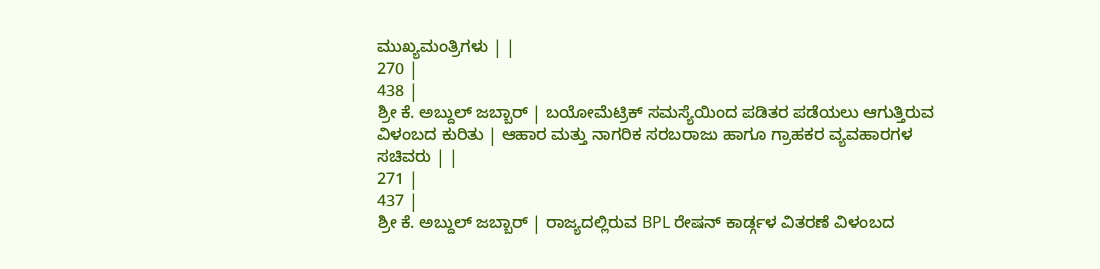ಮುಖ್ಯಮಂತ್ರಿಗಳು | |
270 |
438 |
ಶ್ರೀ ಕೆ. ಅಬ್ದುಲ್ ಜಬ್ಬಾರ್ | ಬಯೋಮೆಟ್ರಿಕ್ ಸಮಸ್ಯೆಯಿಂದ ಪಡಿತರ ಪಡೆಯಲು ಆಗುತ್ತಿರುವ ವಿಳಂಬದ ಕುರಿತು | ಆಹಾರ ಮತ್ತು ನಾಗರಿಕ ಸರಬರಾಜು ಹಾಗೂ ಗ್ರಾಹಕರ ವ್ಯವಹಾರಗಳ ಸಚಿವರು | |
271 |
437 |
ಶ್ರೀ ಕೆ. ಅಬ್ದುಲ್ ಜಬ್ಬಾರ್ | ರಾಜ್ಯದಲ್ಲಿರುವ BPL ರೇಷನ್ ಕಾರ್ಡ್ಗಳ ವಿತರಣೆ ವಿಳಂಬದ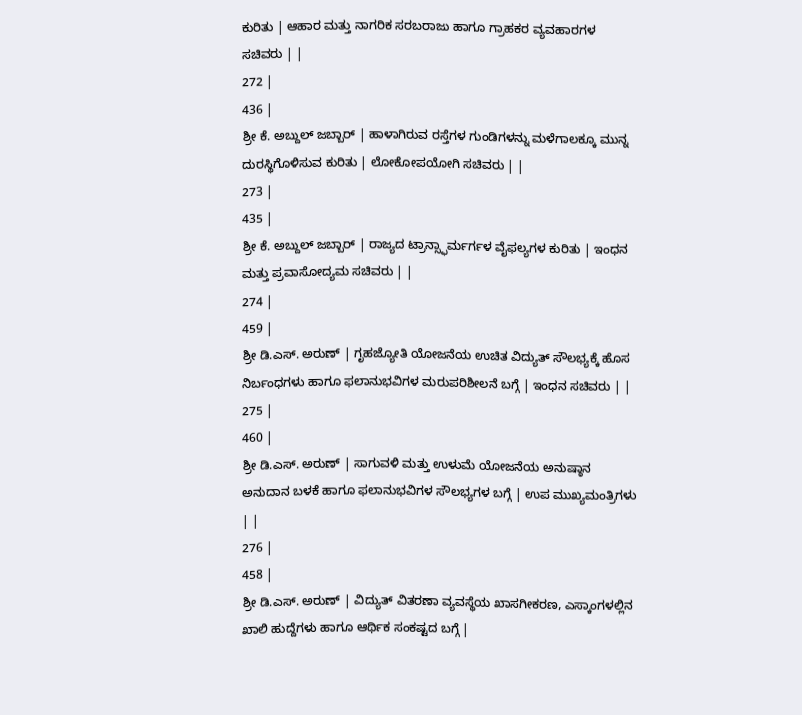ಕುರಿತು | ಆಹಾರ ಮತ್ತು ನಾಗರಿಕ ಸರಬರಾಜು ಹಾಗೂ ಗ್ರಾಹಕರ ವ್ಯವಹಾರಗಳ ಸಚಿವರು | |
272 |
436 |
ಶ್ರೀ ಕೆ. ಅಬ್ದುಲ್ ಜಬ್ಬಾರ್ | ಹಾಳಾಗಿರುವ ರಸ್ತೆಗಳ ಗುಂಡಿಗಳನ್ನು ಮಳೆಗಾಲಕ್ಕೂ ಮುನ್ನ ದುರಸ್ಥಿಗೊಳಿಸುವ ಕುರಿತು | ಲೋಕೋಪಯೋಗಿ ಸಚಿವರು | |
273 |
435 |
ಶ್ರೀ ಕೆ. ಅಬ್ದುಲ್ ಜಬ್ಬಾರ್ | ರಾಜ್ಯದ ಟ್ರಾನ್ಸ್ಫಾರ್ಮರ್ಗಳ ವೈಫಲ್ಯಗಳ ಕುರಿತು | ಇಂಧನ ಮತ್ತು ಪ್ರವಾಸೋದ್ಯಮ ಸಚಿವರು | |
274 |
459 |
ಶ್ರೀ ಡಿ.ಎಸ್. ಅರುಣ್ | ಗೃಹಜ್ಯೋತಿ ಯೋಜನೆಯ ಉಚಿತ ವಿದ್ಯುತ್ ಸೌಲಭ್ಯಕ್ಕೆ ಹೊಸ ನಿರ್ಬಂಧಗಳು ಹಾಗೂ ಫಲಾನುಭವಿಗಳ ಮರುಪರಿಶೀಲನೆ ಬಗ್ಗೆ | ಇಂಧನ ಸಚಿವರು | |
275 |
460 |
ಶ್ರೀ ಡಿ.ಎಸ್. ಅರುಣ್ | ಸಾಗುವಳಿ ಮತ್ತು ಉಳುಮೆ ಯೋಜನೆಯ ಅನುಷ್ಠಾನ ಅನುದಾನ ಬಳಕೆ ಹಾಗೂ ಫಲಾನುಭವಿಗಳ ಸೌಲಭ್ಯಗಳ ಬಗ್ಗೆ | ಉಪ ಮುಖ್ಯಮಂತ್ರಿಗಳು | |
276 |
458 |
ಶ್ರೀ ಡಿ.ಎಸ್. ಅರುಣ್ | ವಿದ್ಯುತ್ ವಿತರಣಾ ವ್ಯವಸ್ಥೆಯ ಖಾಸಗೀಕರಣ, ಎಸ್ಕಾಂಗಳಲ್ಲಿನ ಖಾಲಿ ಹುದ್ದೆಗಳು ಹಾಗೂ ಆರ್ಥಿಕ ಸಂಕಷ್ಟದ ಬಗ್ಗೆ |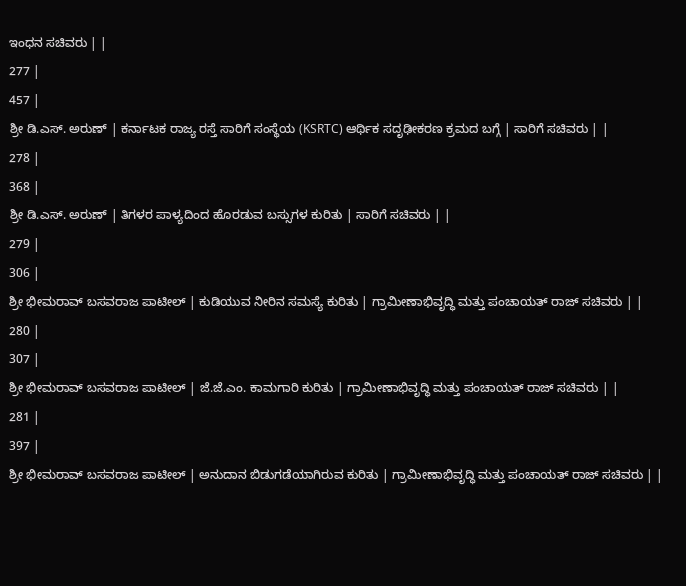ಇಂಧನ ಸಚಿವರು | |
277 |
457 |
ಶ್ರೀ ಡಿ.ಎಸ್. ಅರುಣ್ | ಕರ್ನಾಟಕ ರಾಜ್ಯ ರಸ್ತೆ ಸಾರಿಗೆ ಸಂಸ್ಥೆಯ (KSRTC) ಆರ್ಥಿಕ ಸದೃಢೀಕರಣ ಕ್ರಮದ ಬಗ್ಗೆ | ಸಾರಿಗೆ ಸಚಿವರು | |
278 |
368 |
ಶ್ರೀ ಡಿ.ಎಸ್. ಅರುಣ್ | ತಿಗಳರ ಪಾಳ್ಯದಿಂದ ಹೊರಡುವ ಬಸ್ಸುಗಳ ಕುರಿತು | ಸಾರಿಗೆ ಸಚಿವರು | |
279 |
306 |
ಶ್ರೀ ಭೀಮರಾವ್ ಬಸವರಾಜ ಪಾಟೀಲ್ | ಕುಡಿಯುವ ನೀರಿನ ಸಮಸ್ಯೆ ಕುರಿತು | ಗ್ರಾಮೀಣಾಭಿವೃದ್ಧಿ ಮತ್ತು ಪಂಚಾಯತ್ ರಾಜ್ ಸಚಿವರು | |
280 |
307 |
ಶ್ರೀ ಭೀಮರಾವ್ ಬಸವರಾಜ ಪಾಟೀಲ್ | ಜೆ.ಜೆ.ಎಂ. ಕಾಮಗಾರಿ ಕುರಿತು | ಗ್ರಾಮೀಣಾಭಿವೃದ್ಧಿ ಮತ್ತು ಪಂಚಾಯತ್ ರಾಜ್ ಸಚಿವರು | |
281 |
397 |
ಶ್ರೀ ಭೀಮರಾವ್ ಬಸವರಾಜ ಪಾಟೀಲ್ | ಅನುದಾನ ಬಿಡುಗಡೆಯಾಗಿರುವ ಕುರಿತು | ಗ್ರಾಮೀಣಾಭಿವೃದ್ಧಿ ಮತ್ತು ಪಂಚಾಯತ್ ರಾಜ್ ಸಚಿವರು | |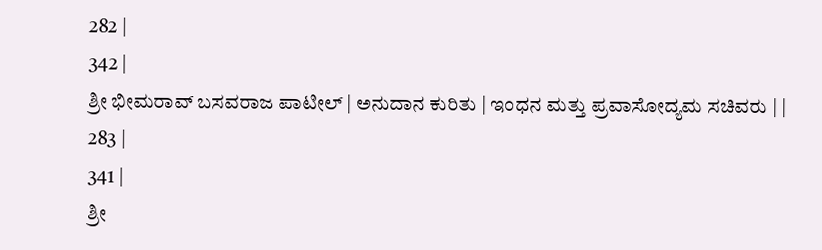282 |
342 |
ಶ್ರೀ ಭೀಮರಾವ್ ಬಸವರಾಜ ಪಾಟೀಲ್ | ಅನುದಾನ ಕುರಿತು | ಇಂಧನ ಮತ್ತು ಪ್ರವಾಸೋದ್ಯಮ ಸಚಿವರು | |
283 |
341 |
ಶ್ರೀ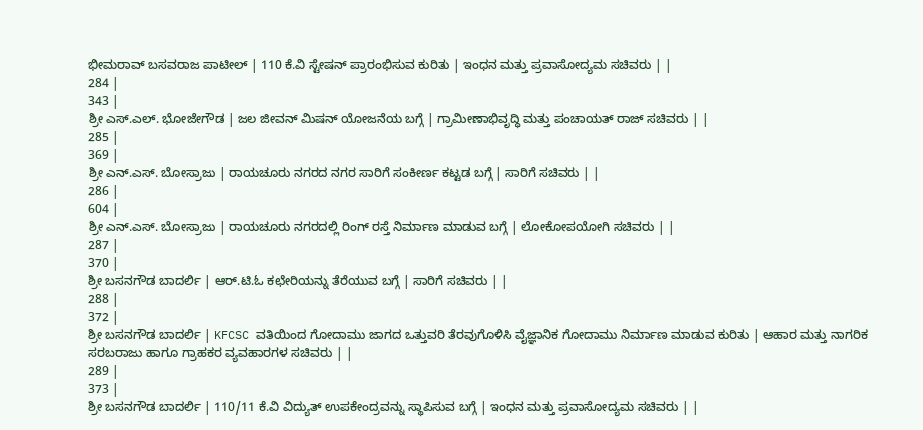ಭೀಮರಾವ್ ಬಸವರಾಜ ಪಾಟೀಲ್ | 110 ಕೆ.ವಿ ಸ್ಟೇಷನ್ ಪ್ರಾರಂಭಿಸುವ ಕುರಿತು | ಇಂಧನ ಮತ್ತು ಪ್ರವಾಸೋದ್ಯಮ ಸಚಿವರು | |
284 |
343 |
ಶ್ರೀ ಎಸ್.ಎಲ್. ಭೋಜೇಗೌಡ | ಜಲ ಜೀವನ್ ಮಿಷನ್ ಯೋಜನೆಯ ಬಗ್ಗೆ | ಗ್ರಾಮೀಣಾಭಿವೃದ್ಧಿ ಮತ್ತು ಪಂಚಾಯತ್ ರಾಜ್ ಸಚಿವರು | |
285 |
369 |
ಶ್ರೀ ಎನ್.ಎಸ್. ಬೋಸ್ರಾಜು | ರಾಯಚೂರು ನಗರದ ನಗರ ಸಾರಿಗೆ ಸಂಕೀರ್ಣ ಕಟ್ಟಡ ಬಗ್ಗೆ | ಸಾರಿಗೆ ಸಚಿವರು | |
286 |
604 |
ಶ್ರೀ ಎನ್.ಎಸ್. ಬೋಸ್ರಾಜು | ರಾಯಚೂರು ನಗರದಲ್ಲಿ ರಿಂಗ್ ರಸ್ತೆ ನಿರ್ಮಾಣ ಮಾಡುವ ಬಗ್ಗೆ | ಲೋಕೋಪಯೋಗಿ ಸಚಿವರು | |
287 |
370 |
ಶ್ರೀ ಬಸನಗೌಡ ಬಾದರ್ಲಿ | ಆರ್.ಟಿ.ಓ ಕಛೇರಿಯನ್ನು ತೆರೆಯುವ ಬಗ್ಗೆ | ಸಾರಿಗೆ ಸಚಿವರು | |
288 |
372 |
ಶ್ರೀ ಬಸನಗೌಡ ಬಾದರ್ಲಿ | KFCSC ವತಿಯಿಂದ ಗೋದಾಮು ಜಾಗದ ಒತ್ತುವರಿ ತೆರವುಗೊಳಿಸಿ ವೈಜ್ಞಾನಿಕ ಗೋದಾಮು ನಿರ್ಮಾಣ ಮಾಡುವ ಕುರಿತು | ಆಹಾರ ಮತ್ತು ನಾಗರಿಕ ಸರಬರಾಜು ಹಾಗೂ ಗ್ರಾಹಕರ ವ್ಯವಹಾರಗಳ ಸಚಿವರು | |
289 |
373 |
ಶ್ರೀ ಬಸನಗೌಡ ಬಾದರ್ಲಿ | 110/11 ಕೆ.ವಿ ವಿದ್ಯುತ್ ಉಪಕೇಂದ್ರವನ್ನು ಸ್ಥಾಪಿಸುವ ಬಗ್ಗೆ | ಇಂಧನ ಮತ್ತು ಪ್ರವಾಸೋದ್ಯಮ ಸಚಿವರು | |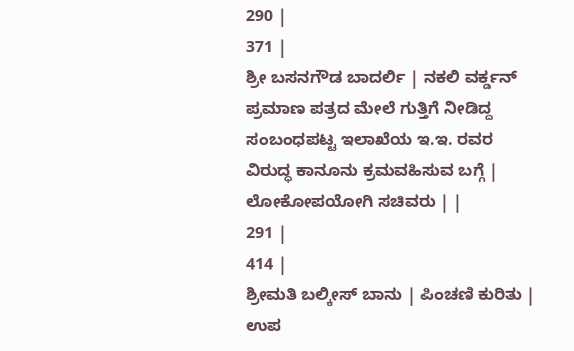290 |
371 |
ಶ್ರೀ ಬಸನಗೌಡ ಬಾದರ್ಲಿ | ನಕಲಿ ವರ್ಕ್ಡನ್ ಪ್ರಮಾಣ ಪತ್ರದ ಮೇಲೆ ಗುತ್ತಿಗೆ ನೀಡಿದ್ದ ಸಂಬಂಧಪಟ್ಟ ಇಲಾಖೆಯ ಇ.ಇ. ರವರ ವಿರುದ್ಧ ಕಾನೂನು ಕ್ರಮವಹಿಸುವ ಬಗ್ಗೆ | ಲೋಕೋಪಯೋಗಿ ಸಚಿವರು | |
291 |
414 |
ಶ್ರೀಮತಿ ಬಲ್ಕೀಸ್ ಬಾನು | ಪಿಂಚಣಿ ಕುರಿತು | ಉಪ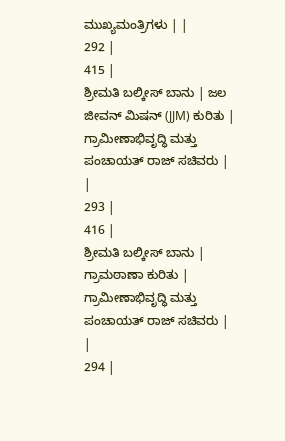ಮುಖ್ಯಮಂತ್ರಿಗಳು | |
292 |
415 |
ಶ್ರೀಮತಿ ಬಲ್ಕೀಸ್ ಬಾನು | ಜಲ ಜೀವನ್ ಮಿಷನ್ (JJM) ಕುರಿತು | ಗ್ರಾಮೀಣಾಭಿವೃದ್ಧಿ ಮತ್ತು ಪಂಚಾಯತ್ ರಾಜ್ ಸಚಿವರು | |
293 |
416 |
ಶ್ರೀಮತಿ ಬಲ್ಕೀಸ್ ಬಾನು | ಗ್ರಾಮಠಾಣಾ ಕುರಿತು | ಗ್ರಾಮೀಣಾಭಿವೃದ್ಧಿ ಮತ್ತು ಪಂಚಾಯತ್ ರಾಜ್ ಸಚಿವರು | |
294 |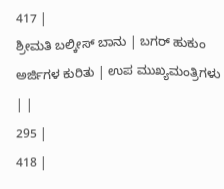417 |
ಶ್ರೀಮತಿ ಬಲ್ಕೀಸ್ ಬಾನು | ಬಗರ್ ಹುಕುಂ ಅರ್ಜಿಗಳ ಕುರಿತು | ಉಪ ಮುಖ್ಯಮಂತ್ರಿಗಳು | |
295 |
418 |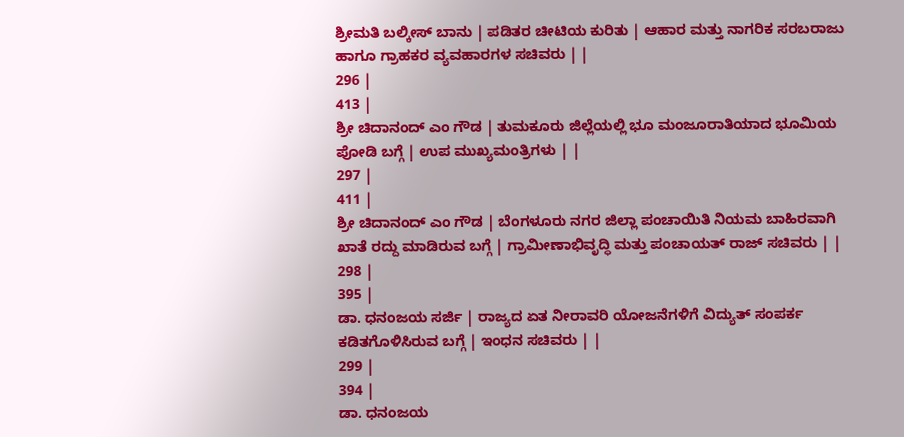ಶ್ರೀಮತಿ ಬಲ್ಕೀಸ್ ಬಾನು | ಪಡಿತರ ಚೀಟಿಯ ಕುರಿತು | ಆಹಾರ ಮತ್ತು ನಾಗರಿಕ ಸರಬರಾಜು ಹಾಗೂ ಗ್ರಾಹಕರ ವ್ಯವಹಾರಗಳ ಸಚಿವರು | |
296 |
413 |
ಶ್ರೀ ಚಿದಾನಂದ್ ಎಂ ಗೌಡ | ತುಮಕೂರು ಜಿಲ್ಲೆಯಲ್ಲಿ ಭೂ ಮಂಜೂರಾತಿಯಾದ ಭೂಮಿಯ ಪೋಡಿ ಬಗ್ಗೆ | ಉಪ ಮುಖ್ಯಮಂತ್ರಿಗಳು | |
297 |
411 |
ಶ್ರೀ ಚಿದಾನಂದ್ ಎಂ ಗೌಡ | ಬೆಂಗಳೂರು ನಗರ ಜಿಲ್ಲಾ ಪಂಚಾಯಿತಿ ನಿಯಮ ಬಾಹಿರವಾಗಿ ಖಾತೆ ರದ್ದು ಮಾಡಿರುವ ಬಗ್ಗೆ | ಗ್ರಾಮೀಣಾಭಿವೃದ್ಧಿ ಮತ್ತು ಪಂಚಾಯತ್ ರಾಜ್ ಸಚಿವರು | |
298 |
395 |
ಡಾ. ಧನಂಜಯ ಸರ್ಜಿ | ರಾಜ್ಯದ ಏತ ನೀರಾವರಿ ಯೋಜನೆಗಳಿಗೆ ವಿದ್ಯುತ್ ಸಂಪರ್ಕ ಕಡಿತಗೊಳಿಸಿರುವ ಬಗ್ಗೆ | ಇಂಧನ ಸಚಿವರು | |
299 |
394 |
ಡಾ. ಧನಂಜಯ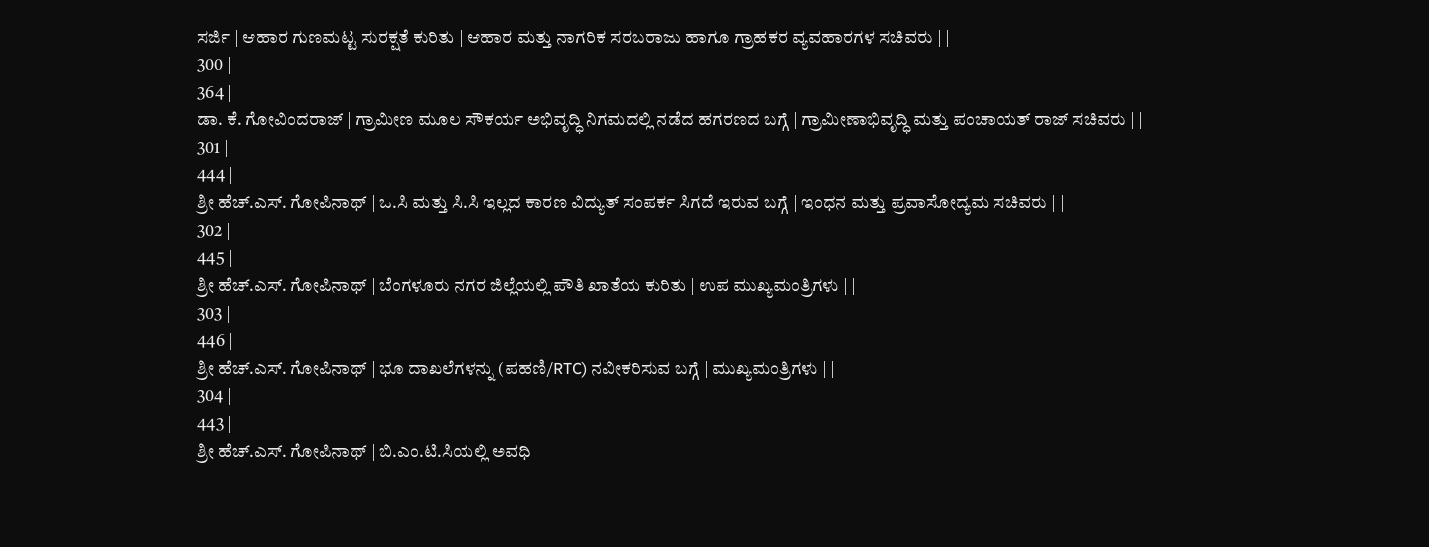ಸರ್ಜಿ | ಆಹಾರ ಗುಣಮಟ್ಟ ಸುರಕ್ಷತೆ ಕುರಿತು | ಆಹಾರ ಮತ್ತು ನಾಗರಿಕ ಸರಬರಾಜು ಹಾಗೂ ಗ್ರಾಹಕರ ವ್ಯವಹಾರಗಳ ಸಚಿವರು | |
300 |
364 |
ಡಾ. ಕೆ. ಗೋವಿಂದರಾಜ್ | ಗ್ರಾಮೀಣ ಮೂಲ ಸೌಕರ್ಯ ಅಭಿವೃದ್ಧಿ ನಿಗಮದಲ್ಲಿ ನಡೆದ ಹಗರಣದ ಬಗ್ಗೆ | ಗ್ರಾಮೀಣಾಭಿವೃದ್ಧಿ ಮತ್ತು ಪಂಚಾಯತ್ ರಾಜ್ ಸಚಿವರು | |
301 |
444 |
ಶ್ರೀ ಹೆಚ್.ಎಸ್. ಗೋಪಿನಾಥ್ | ಒ.ಸಿ ಮತ್ತು ಸಿ.ಸಿ ಇಲ್ಲದ ಕಾರಣ ವಿದ್ಯುತ್ ಸಂಪರ್ಕ ಸಿಗದೆ ಇರುವ ಬಗ್ಗೆ | ಇಂಧನ ಮತ್ತು ಪ್ರವಾಸೋದ್ಯಮ ಸಚಿವರು | |
302 |
445 |
ಶ್ರೀ ಹೆಚ್.ಎಸ್. ಗೋಪಿನಾಥ್ | ಬೆಂಗಳೂರು ನಗರ ಜಿಲ್ಲೆಯಲ್ಲಿ ಪೌತಿ ಖಾತೆಯ ಕುರಿತು | ಉಪ ಮುಖ್ಯಮಂತ್ರಿಗಳು | |
303 |
446 |
ಶ್ರೀ ಹೆಚ್.ಎಸ್. ಗೋಪಿನಾಥ್ | ಭೂ ದಾಖಲೆಗಳನ್ನು (ಪಹಣಿ/RTC) ನವೀಕರಿಸುವ ಬಗ್ಗೆ | ಮುಖ್ಯಮಂತ್ರಿಗಳು | |
304 |
443 |
ಶ್ರೀ ಹೆಚ್.ಎಸ್. ಗೋಪಿನಾಥ್ | ಬಿ.ಎಂ.ಟಿ.ಸಿಯಲ್ಲಿ ಅವಧಿ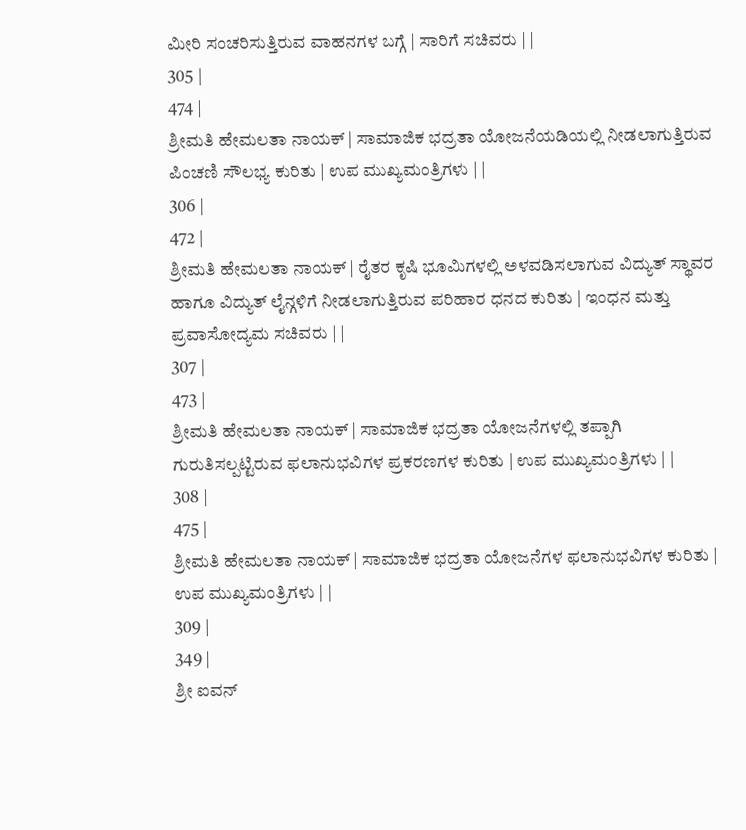ಮೀರಿ ಸಂಚರಿಸುತ್ತಿರುವ ವಾಹನಗಳ ಬಗ್ಗೆ | ಸಾರಿಗೆ ಸಚಿವರು | |
305 |
474 |
ಶ್ರೀಮತಿ ಹೇಮಲತಾ ನಾಯಕ್ | ಸಾಮಾಜಿಕ ಭದ್ರತಾ ಯೋಜನೆಯಡಿಯಲ್ಲಿ ನೀಡಲಾಗುತ್ತಿರುವ ಪಿಂಚಣಿ ಸೌಲಭ್ಯ ಕುರಿತು | ಉಪ ಮುಖ್ಯಮಂತ್ರಿಗಳು | |
306 |
472 |
ಶ್ರೀಮತಿ ಹೇಮಲತಾ ನಾಯಕ್ | ರೈತರ ಕೃಷಿ ಭೂಮಿಗಳಲ್ಲಿ ಅಳವಡಿಸಲಾಗುವ ವಿದ್ಯುತ್ ಸ್ಥಾವರ ಹಾಗೂ ವಿದ್ಯುತ್ ಲೈನ್ಗಳಿಗೆ ನೀಡಲಾಗುತ್ತಿರುವ ಪರಿಹಾರ ಧನದ ಕುರಿತು | ಇಂಧನ ಮತ್ತು ಪ್ರವಾಸೋದ್ಯಮ ಸಚಿವರು | |
307 |
473 |
ಶ್ರೀಮತಿ ಹೇಮಲತಾ ನಾಯಕ್ | ಸಾಮಾಜಿಕ ಭದ್ರತಾ ಯೋಜನೆಗಳಲ್ಲಿ ತಪ್ಪಾಗಿ ಗುರುತಿಸಲ್ಪಟ್ಟಿರುವ ಫಲಾನುಭವಿಗಳ ಪ್ರಕರಣಗಳ ಕುರಿತು | ಉಪ ಮುಖ್ಯಮಂತ್ರಿಗಳು | |
308 |
475 |
ಶ್ರೀಮತಿ ಹೇಮಲತಾ ನಾಯಕ್ | ಸಾಮಾಜಿಕ ಭದ್ರತಾ ಯೋಜನೆಗಳ ಫಲಾನುಭವಿಗಳ ಕುರಿತು | ಉಪ ಮುಖ್ಯಮಂತ್ರಿಗಳು | |
309 |
349 |
ಶ್ರೀ ಐವನ್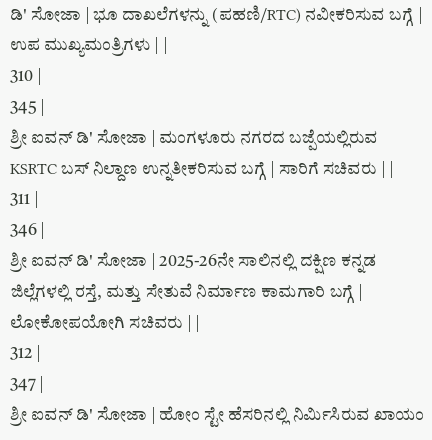ಡಿ' ಸೋಜಾ | ಭೂ ದಾಖಲೆಗಳನ್ನು (ಪಹಣಿ/RTC) ನವೀಕರಿಸುವ ಬಗ್ಗೆ | ಉಪ ಮುಖ್ಯಮಂತ್ರಿಗಳು | |
310 |
345 |
ಶ್ರೀ ಐವನ್ ಡಿ' ಸೋಜಾ | ಮಂಗಳೂರು ನಗರದ ಬಜ್ಪೆಯಲ್ಲಿರುವ KSRTC ಬಸ್ ನಿಲ್ದಾಣ ಉನ್ನತೀಕರಿಸುವ ಬಗ್ಗೆ | ಸಾರಿಗೆ ಸಚಿವರು | |
311 |
346 |
ಶ್ರೀ ಐವನ್ ಡಿ' ಸೋಜಾ | 2025-26ನೇ ಸಾಲಿನಲ್ಲಿ ದಕ್ಷಿಣ ಕನ್ನಡ ಜಿಲ್ಲೆಗಳಲ್ಲಿ ರಸ್ತೆ, ಮತ್ತು ಸೇತುವೆ ನಿರ್ಮಾಣ ಕಾಮಗಾರಿ ಬಗ್ಗೆ | ಲೋಕೋಪಯೋಗಿ ಸಚಿವರು | |
312 |
347 |
ಶ್ರೀ ಐವನ್ ಡಿ' ಸೋಜಾ | ಹೋಂ ಸ್ಟೇ ಹೆಸರಿನಲ್ಲಿ ನಿರ್ಮಿಸಿರುವ ಖಾಯಂ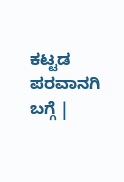ಕಟ್ಟಡ ಪರವಾನಗಿ ಬಗ್ಗೆ |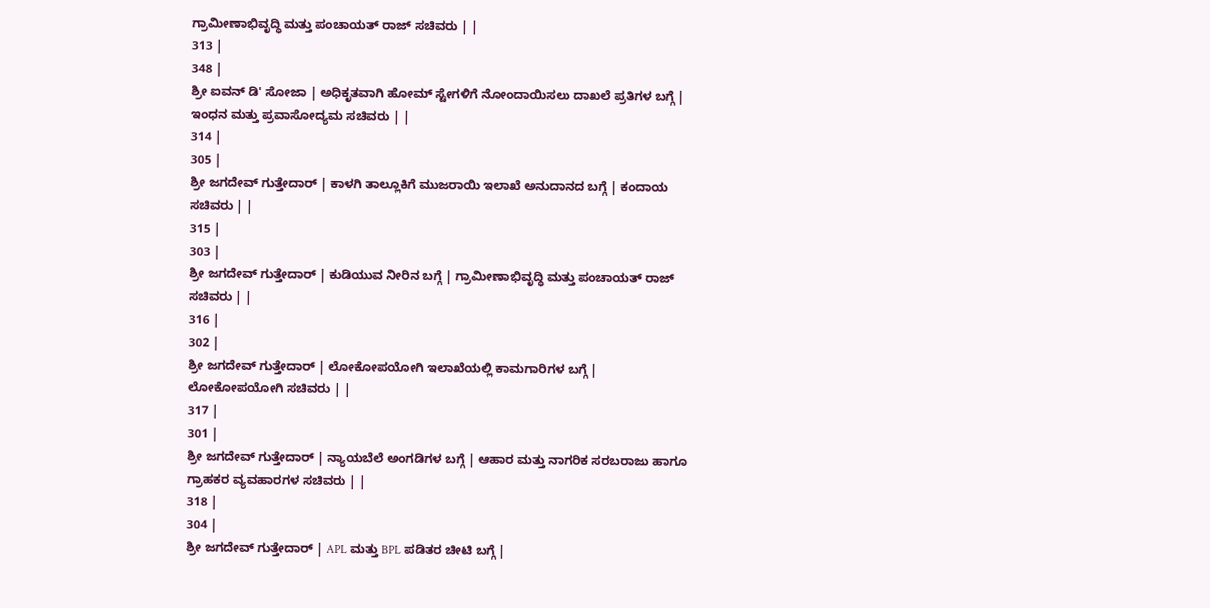ಗ್ರಾಮೀಣಾಭಿವೃದ್ಧಿ ಮತ್ತು ಪಂಚಾಯತ್ ರಾಜ್ ಸಚಿವರು | |
313 |
348 |
ಶ್ರೀ ಐವನ್ ಡಿ' ಸೋಜಾ | ಅಧಿಕೃತವಾಗಿ ಹೋಮ್ ಸ್ಟೇಗಳಿಗೆ ನೋಂದಾಯಿಸಲು ದಾಖಲೆ ಪ್ರತಿಗಳ ಬಗ್ಗೆ | ಇಂಧನ ಮತ್ತು ಪ್ರವಾಸೋದ್ಯಮ ಸಚಿವರು | |
314 |
305 |
ಶ್ರೀ ಜಗದೇವ್ ಗುತ್ತೇದಾರ್ | ಕಾಳಗಿ ತಾಲ್ಲೂಕಿಗೆ ಮುಜರಾಯಿ ಇಲಾಖೆ ಅನುದಾನದ ಬಗ್ಗೆ | ಕಂದಾಯ ಸಚಿವರು | |
315 |
303 |
ಶ್ರೀ ಜಗದೇವ್ ಗುತ್ತೇದಾರ್ | ಕುಡಿಯುವ ನೀರಿನ ಬಗ್ಗೆ | ಗ್ರಾಮೀಣಾಭಿವೃದ್ಧಿ ಮತ್ತು ಪಂಚಾಯತ್ ರಾಜ್ ಸಚಿವರು | |
316 |
302 |
ಶ್ರೀ ಜಗದೇವ್ ಗುತ್ತೇದಾರ್ | ಲೋಕೋಪಯೋಗಿ ಇಲಾಖೆಯಲ್ಲಿ ಕಾಮಗಾರಿಗಳ ಬಗ್ಗೆ | ಲೋಕೋಪಯೋಗಿ ಸಚಿವರು | |
317 |
301 |
ಶ್ರೀ ಜಗದೇವ್ ಗುತ್ತೇದಾರ್ | ನ್ಯಾಯಬೆಲೆ ಅಂಗಡಿಗಳ ಬಗ್ಗೆ | ಆಹಾರ ಮತ್ತು ನಾಗರಿಕ ಸರಬರಾಜು ಹಾಗೂ ಗ್ರಾಹಕರ ವ್ಯವಹಾರಗಳ ಸಚಿವರು | |
318 |
304 |
ಶ್ರೀ ಜಗದೇವ್ ಗುತ್ತೇದಾರ್ | APL ಮತ್ತು BPL ಪಡಿತರ ಚೀಟಿ ಬಗ್ಗೆ |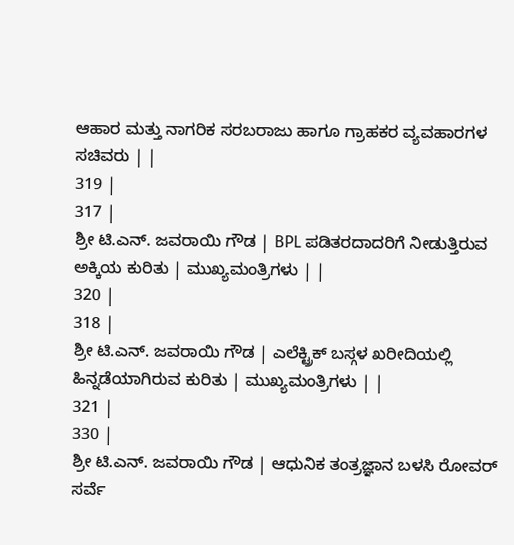ಆಹಾರ ಮತ್ತು ನಾಗರಿಕ ಸರಬರಾಜು ಹಾಗೂ ಗ್ರಾಹಕರ ವ್ಯವಹಾರಗಳ ಸಚಿವರು | |
319 |
317 |
ಶ್ರೀ ಟಿ.ಎನ್. ಜವರಾಯಿ ಗೌಡ | BPL ಪಡಿತರದಾದರಿಗೆ ನೀಡುತ್ತಿರುವ ಅಕ್ಕಿಯ ಕುರಿತು | ಮುಖ್ಯಮಂತ್ರಿಗಳು | |
320 |
318 |
ಶ್ರೀ ಟಿ.ಎನ್. ಜವರಾಯಿ ಗೌಡ | ಎಲೆಕ್ಟ್ರಿಕ್ ಬಸ್ಗಳ ಖರೀದಿಯಲ್ಲಿ ಹಿನ್ನಡೆಯಾಗಿರುವ ಕುರಿತು | ಮುಖ್ಯಮಂತ್ರಿಗಳು | |
321 |
330 |
ಶ್ರೀ ಟಿ.ಎನ್. ಜವರಾಯಿ ಗೌಡ | ಆಧುನಿಕ ತಂತ್ರಜ್ಞಾನ ಬಳಸಿ ರೋವರ್ ಸರ್ವೆ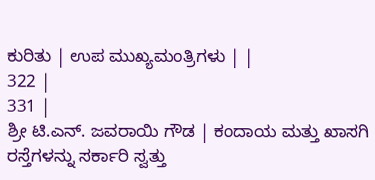ಕುರಿತು | ಉಪ ಮುಖ್ಯಮಂತ್ರಿಗಳು | |
322 |
331 |
ಶ್ರೀ ಟಿ.ಎನ್. ಜವರಾಯಿ ಗೌಡ | ಕಂದಾಯ ಮತ್ತು ಖಾಸಗಿ ರಸ್ತೆಗಳನ್ನು ಸರ್ಕಾರಿ ಸ್ವತ್ತು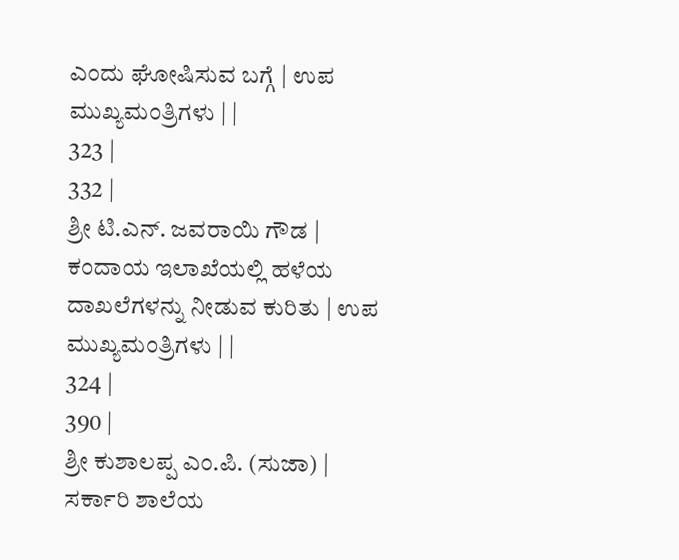ಎಂದು ಘೋಷಿಸುವ ಬಗ್ಗೆ | ಉಪ ಮುಖ್ಯಮಂತ್ರಿಗಳು | |
323 |
332 |
ಶ್ರೀ ಟಿ.ಎನ್. ಜವರಾಯಿ ಗೌಡ | ಕಂದಾಯ ಇಲಾಖೆಯಲ್ಲಿ ಹಳೆಯ ದಾಖಲೆಗಳನ್ನು ನೀಡುವ ಕುರಿತು | ಉಪ ಮುಖ್ಯಮಂತ್ರಿಗಳು | |
324 |
390 |
ಶ್ರೀ ಕುಶಾಲಪ್ಪ ಎಂ.ಪಿ. (ಸುಜಾ) | ಸರ್ಕಾರಿ ಶಾಲೆಯ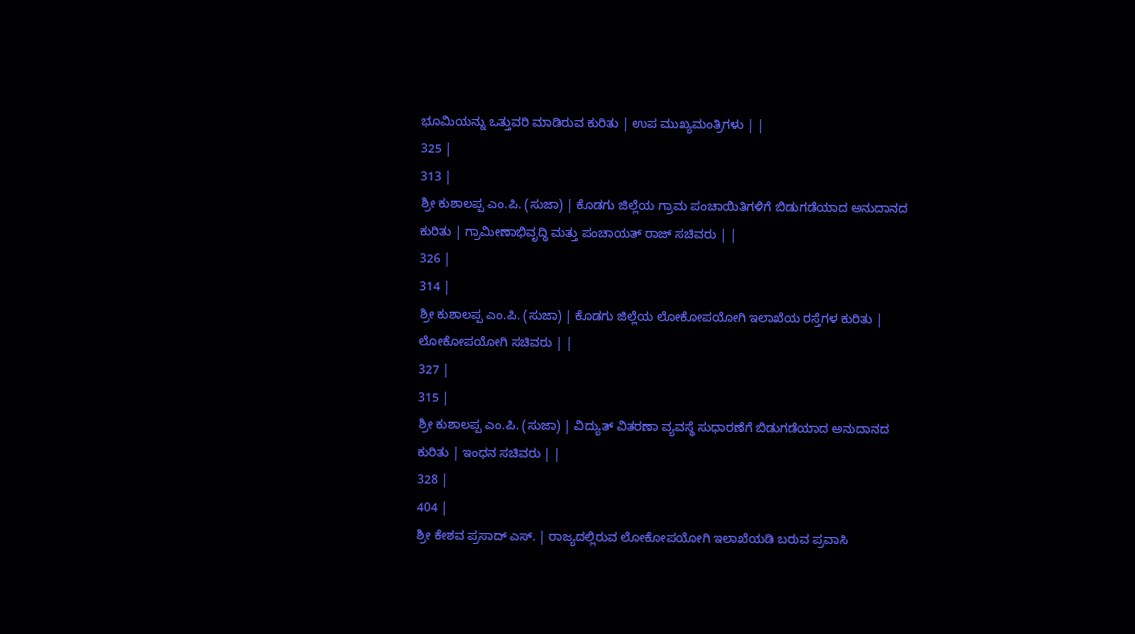ಭೂಮಿಯನ್ನು ಒತ್ತುವರಿ ಮಾಡಿರುವ ಕುರಿತು | ಉಪ ಮುಖ್ಯಮಂತ್ರಿಗಳು | |
325 |
313 |
ಶ್ರೀ ಕುಶಾಲಪ್ಪ ಎಂ.ಪಿ. (ಸುಜಾ) | ಕೊಡಗು ಜಿಲ್ಲೆಯ ಗ್ರಾಮ ಪಂಚಾಯಿತಿಗಳಿಗೆ ಬಿಡುಗಡೆಯಾದ ಅನುದಾನದ ಕುರಿತು | ಗ್ರಾಮೀಣಾಭಿವೃದ್ಧಿ ಮತ್ತು ಪಂಚಾಯತ್ ರಾಜ್ ಸಚಿವರು | |
326 |
314 |
ಶ್ರೀ ಕುಶಾಲಪ್ಪ ಎಂ.ಪಿ. (ಸುಜಾ) | ಕೊಡಗು ಜಿಲ್ಲೆಯ ಲೋಕೋಪಯೋಗಿ ಇಲಾಖೆಯ ರಸ್ತೆಗಳ ಕುರಿತು | ಲೋಕೋಪಯೋಗಿ ಸಚಿವರು | |
327 |
315 |
ಶ್ರೀ ಕುಶಾಲಪ್ಪ ಎಂ.ಪಿ. (ಸುಜಾ) | ವಿದ್ಯುತ್ ವಿತರಣಾ ವ್ಯವಸ್ಥೆ ಸುಧಾರಣೆಗೆ ಬಿಡುಗಡೆಯಾದ ಅನುದಾನದ ಕುರಿತು | ಇಂಧನ ಸಚಿವರು | |
328 |
404 |
ಶ್ರೀ ಕೇಶವ ಪ್ರಸಾದ್ ಎಸ್. | ರಾಜ್ಯದಲ್ಲಿರುವ ಲೋಕೋಪಯೋಗಿ ಇಲಾಖೆಯಡಿ ಬರುವ ಪ್ರವಾಸಿ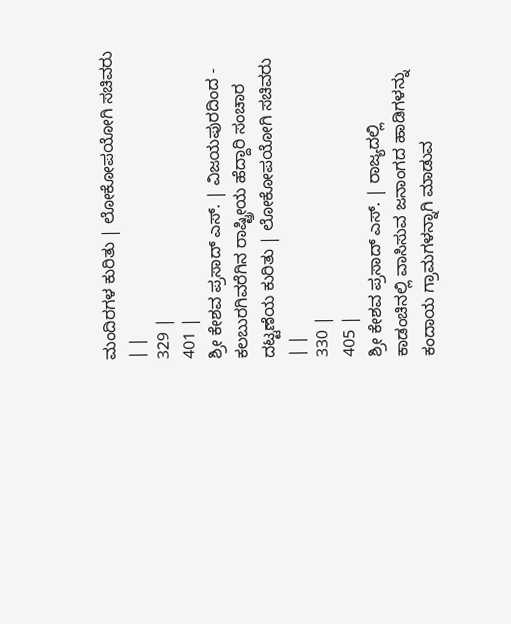ಮಂದಿರಗಳ ಕುರಿತು | ಲೋಕೋಪಯೋಗಿ ಸಚಿವರು | |
329 |
401 |
ಶ್ರೀ ಕೇಶವ ಪ್ರಸಾದ್ ಎಸ್. | ವಿಜಯಪುರದಿಂದ - ಕಲಬುರಗಿವರೆಗಿನ ರಾಷ್ಟ್ರೀಯ ಹೆದ್ದಾರಿ ಸಂಚಾರ ದಟ್ಟಣೆಯ ಕುರಿತು | ಲೋಕೋಪಯೋಗಿ ಸಚಿವರು | |
330 |
405 |
ಶ್ರೀ ಕೇಶವ ಪ್ರಸಾದ್ ಎಸ್. | ರಾಜ್ಯದಲ್ಲಿ ಕಾಡಂಚಿನಲ್ಲಿ ವಾಸಿಸುವ ಜನಾಂಗದ ಹಾಡಿಗಳನ್ನು ಕಂದಾಯ ಗ್ರಾಮಗಳನ್ನಾಗಿ ಮಾಡುವ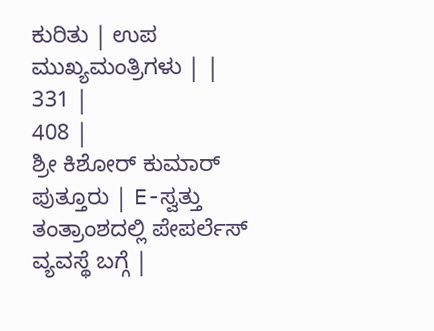ಕುರಿತು | ಉಪ ಮುಖ್ಯಮಂತ್ರಿಗಳು | |
331 |
408 |
ಶ್ರೀ ಕಿಶೋರ್ ಕುಮಾರ್ ಪುತ್ತೂರು | E-ಸ್ವತ್ತು ತಂತ್ರಾಂಶದಲ್ಲಿ ಪೇಪರ್ಲೆಸ್ ವ್ಯವಸ್ಥೆ ಬಗ್ಗೆ |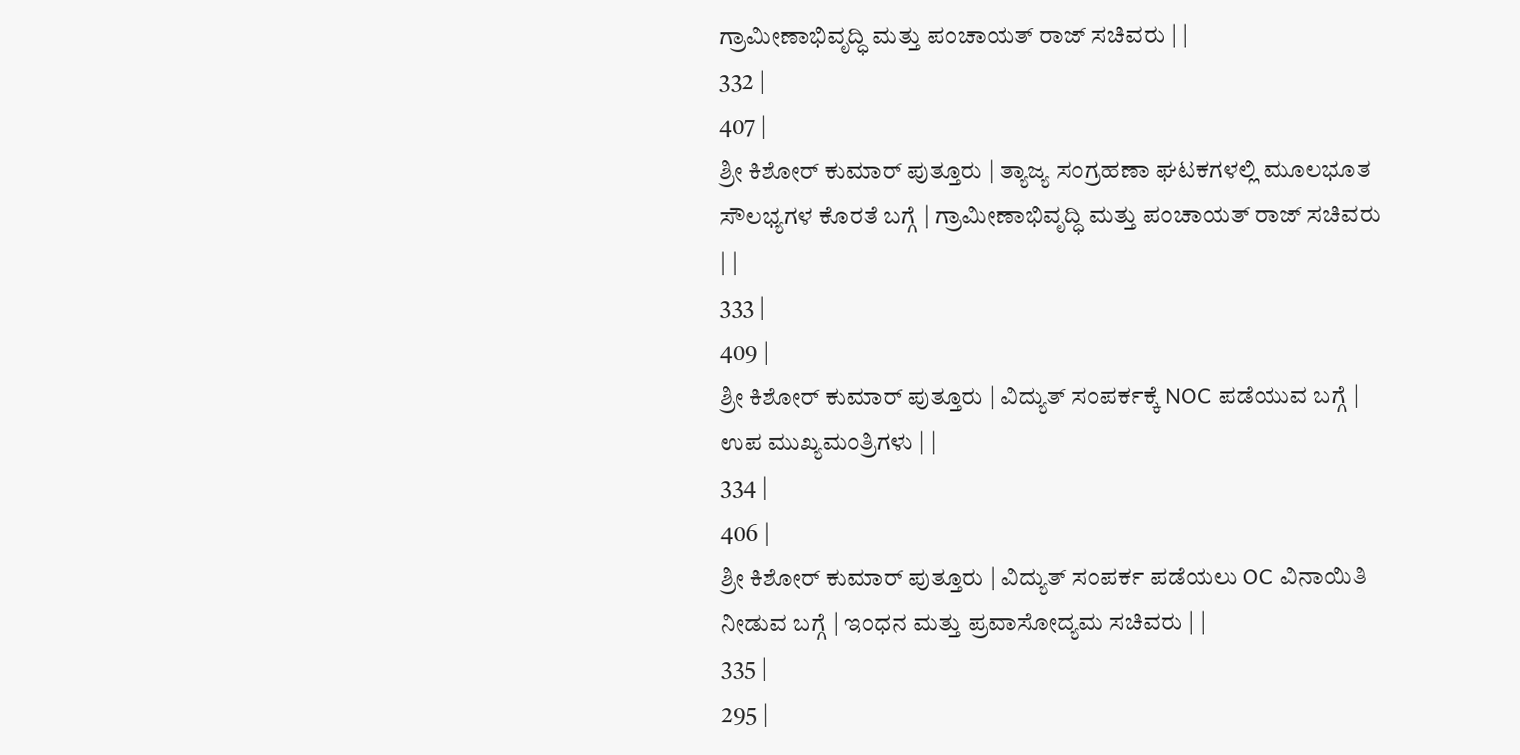ಗ್ರಾಮೀಣಾಭಿವೃದ್ಧಿ ಮತ್ತು ಪಂಚಾಯತ್ ರಾಜ್ ಸಚಿವರು | |
332 |
407 |
ಶ್ರೀ ಕಿಶೋರ್ ಕುಮಾರ್ ಪುತ್ತೂರು | ತ್ಯಾಜ್ಯ ಸಂಗ್ರಹಣಾ ಘಟಕಗಳಲ್ಲಿ ಮೂಲಭೂತ ಸೌಲಭ್ಯಗಳ ಕೊರತೆ ಬಗ್ಗೆ | ಗ್ರಾಮೀಣಾಭಿವೃದ್ಧಿ ಮತ್ತು ಪಂಚಾಯತ್ ರಾಜ್ ಸಚಿವರು | |
333 |
409 |
ಶ್ರೀ ಕಿಶೋರ್ ಕುಮಾರ್ ಪುತ್ತೂರು | ವಿದ್ಯುತ್ ಸಂಪರ್ಕಕ್ಕೆ NOC ಪಡೆಯುವ ಬಗ್ಗೆ | ಉಪ ಮುಖ್ಯಮಂತ್ರಿಗಳು | |
334 |
406 |
ಶ್ರೀ ಕಿಶೋರ್ ಕುಮಾರ್ ಪುತ್ತೂರು | ವಿದ್ಯುತ್ ಸಂಪರ್ಕ ಪಡೆಯಲು OC ವಿನಾಯಿತಿ ನೀಡುವ ಬಗ್ಗೆ | ಇಂಧನ ಮತ್ತು ಪ್ರವಾಸೋದ್ಯಮ ಸಚಿವರು | |
335 |
295 |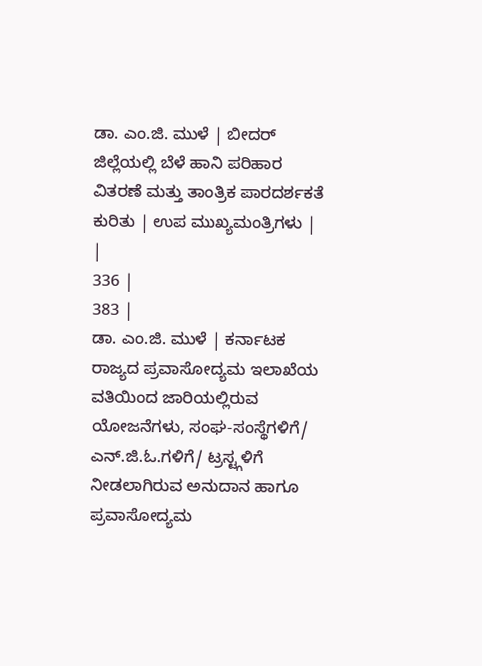ಡಾ. ಎಂ.ಜಿ. ಮುಳೆ | ಬೀದರ್ ಜಿಲ್ಲೆಯಲ್ಲಿ ಬೆಳೆ ಹಾನಿ ಪರಿಹಾರ ವಿತರಣೆ ಮತ್ತು ತಾಂತ್ರಿಕ ಪಾರದರ್ಶಕತೆ ಕುರಿತು | ಉಪ ಮುಖ್ಯಮಂತ್ರಿಗಳು | |
336 |
383 |
ಡಾ. ಎಂ.ಜಿ. ಮುಳೆ | ಕರ್ನಾಟಕ ರಾಜ್ಯದ ಪ್ರವಾಸೋದ್ಯಮ ಇಲಾಖೆಯ ವತಿಯಿಂದ ಜಾರಿಯಲ್ಲಿರುವ ಯೋಜನೆಗಳು, ಸಂಘ-ಸಂಸ್ಥೆಗಳಿಗೆ/ ಎನ್.ಜಿ.ಓ.ಗಳಿಗೆ/ ಟ್ರಸ್ಟ್ಗಳಿಗೆ ನೀಡಲಾಗಿರುವ ಅನುದಾನ ಹಾಗೂ ಪ್ರವಾಸೋದ್ಯಮ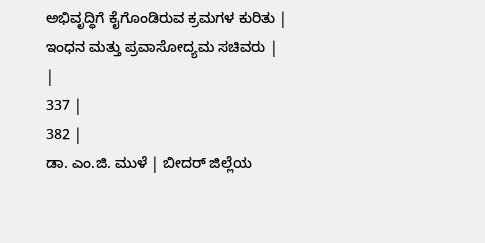ಅಭಿವೃದ್ಧಿಗೆ ಕೈಗೊಂಡಿರುವ ಕ್ರಮಗಳ ಕುರಿತು | ಇಂಧನ ಮತ್ತು ಪ್ರವಾಸೋದ್ಯಮ ಸಚಿವರು | |
337 |
382 |
ಡಾ. ಎಂ.ಜಿ. ಮುಳೆ | ಬೀದರ್ ಜಿಲ್ಲೆಯ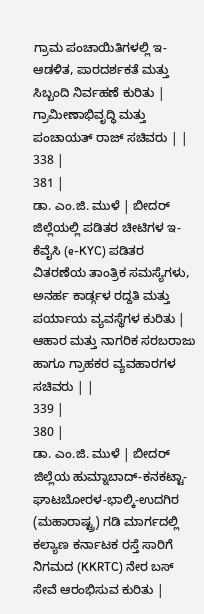ಗ್ರಾಮ ಪಂಚಾಯಿತಿಗಳಲ್ಲಿ ಇ-ಆಡಳಿತ, ಪಾರದರ್ಶಕತೆ ಮತ್ತು ಸಿಬ್ಬಂದಿ ನಿರ್ವಹಣೆ ಕುರಿತು | ಗ್ರಾಮೀಣಾಭಿವೃದ್ಧಿ ಮತ್ತು ಪಂಚಾಯತ್ ರಾಜ್ ಸಚಿವರು | |
338 |
381 |
ಡಾ. ಎಂ.ಜಿ. ಮುಳೆ | ಬೀದರ್ ಜಿಲ್ಲೆಯಲ್ಲಿ ಪಡಿತರ ಚೀಟಿಗಳ ಇ-ಕೆವೈಸಿ (e-KYC) ಪಡಿತರ ವಿತರಣೆಯ ತಾಂತ್ರಿಕ ಸಮಸ್ಯೆಗಳು, ಅನರ್ಹ ಕಾರ್ಡ್ಗಳ ರದ್ದತಿ ಮತ್ತು ಪರ್ಯಾಯ ವ್ಯವಸ್ಥೆಗಳ ಕುರಿತು | ಆಹಾರ ಮತ್ತು ನಾಗರಿಕ ಸರಬರಾಜು ಹಾಗೂ ಗ್ರಾಹಕರ ವ್ಯವಹಾರಗಳ ಸಚಿವರು | |
339 |
380 |
ಡಾ. ಎಂ.ಜಿ. ಮುಳೆ | ಬೀದರ್ ಜಿಲ್ಲೆಯ ಹುಮ್ನಾಬಾದ್-ಕನಕಟ್ಟಾ-ಘಾಟಬೋರಳ-ಭಾಲ್ಕಿ-ಉದಗಿರ (ಮಹಾರಾಷ್ಟ್ರ) ಗಡಿ ಮಾರ್ಗದಲ್ಲಿ ಕಲ್ಯಾಣ ಕರ್ನಾಟಕ ರಸ್ತೆ ಸಾರಿಗೆ ನಿಗಮದ (KKRTC) ನೇರ ಬಸ್ ಸೇವೆ ಆರಂಭಿಸುವ ಕುರಿತು |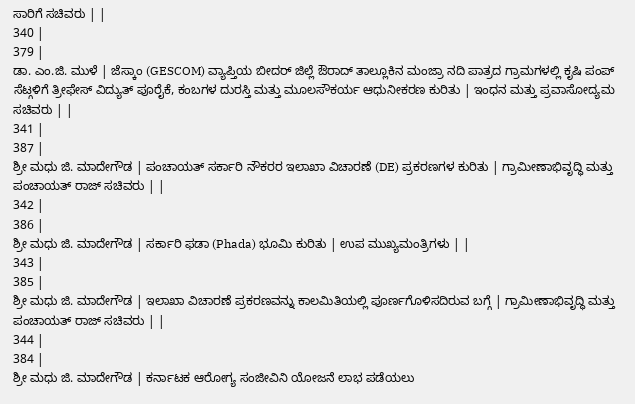ಸಾರಿಗೆ ಸಚಿವರು | |
340 |
379 |
ಡಾ. ಎಂ.ಜಿ. ಮುಳೆ | ಜೆಸ್ಕಾಂ (GESCOM) ವ್ಯಾಪ್ತಿಯ ಬೀದರ್ ಜಿಲ್ಲೆ ಔರಾದ್ ತಾಲ್ಲೂಕಿನ ಮಂಜ್ರಾ ನದಿ ಪಾತ್ರದ ಗ್ರಾಮಗಳಲ್ಲಿ ಕೃಷಿ ಪಂಪ್ ಸೆಟ್ಗಳಿಗೆ ತ್ರೀಫೇಸ್ ವಿದ್ಯುತ್ ಪೂರೈಕೆ, ಕಂಬಗಳ ದುರಸ್ತಿ ಮತ್ತು ಮೂಲಸೌಕರ್ಯ ಆಧುನೀಕರಣ ಕುರಿತು | ಇಂಧನ ಮತ್ತು ಪ್ರವಾಸೋದ್ಯಮ ಸಚಿವರು | |
341 |
387 |
ಶ್ರೀ ಮಧು ಜಿ. ಮಾದೇಗೌಡ | ಪಂಚಾಯತ್ ಸರ್ಕಾರಿ ನೌಕರರ ಇಲಾಖಾ ವಿಚಾರಣೆ (DE) ಪ್ರಕರಣಗಳ ಕುರಿತು | ಗ್ರಾಮೀಣಾಭಿವೃದ್ಧಿ ಮತ್ತು ಪಂಚಾಯತ್ ರಾಜ್ ಸಚಿವರು | |
342 |
386 |
ಶ್ರೀ ಮಧು ಜಿ. ಮಾದೇಗೌಡ | ಸರ್ಕಾರಿ ಫಡಾ (Phada) ಭೂಮಿ ಕುರಿತು | ಉಪ ಮುಖ್ಯಮಂತ್ರಿಗಳು | |
343 |
385 |
ಶ್ರೀ ಮಧು ಜಿ. ಮಾದೇಗೌಡ | ಇಲಾಖಾ ವಿಚಾರಣೆ ಪ್ರಕರಣವನ್ನು ಕಾಲಮಿತಿಯಲ್ಲಿ ಪೂರ್ಣಗೊಳಿಸದಿರುವ ಬಗ್ಗೆ | ಗ್ರಾಮೀಣಾಭಿವೃದ್ಧಿ ಮತ್ತು ಪಂಚಾಯತ್ ರಾಜ್ ಸಚಿವರು | |
344 |
384 |
ಶ್ರೀ ಮಧು ಜಿ. ಮಾದೇಗೌಡ | ಕರ್ನಾಟಕ ಆರೋಗ್ಯ ಸಂಜೀವಿನಿ ಯೋಜನೆ ಲಾಭ ಪಡೆಯಲು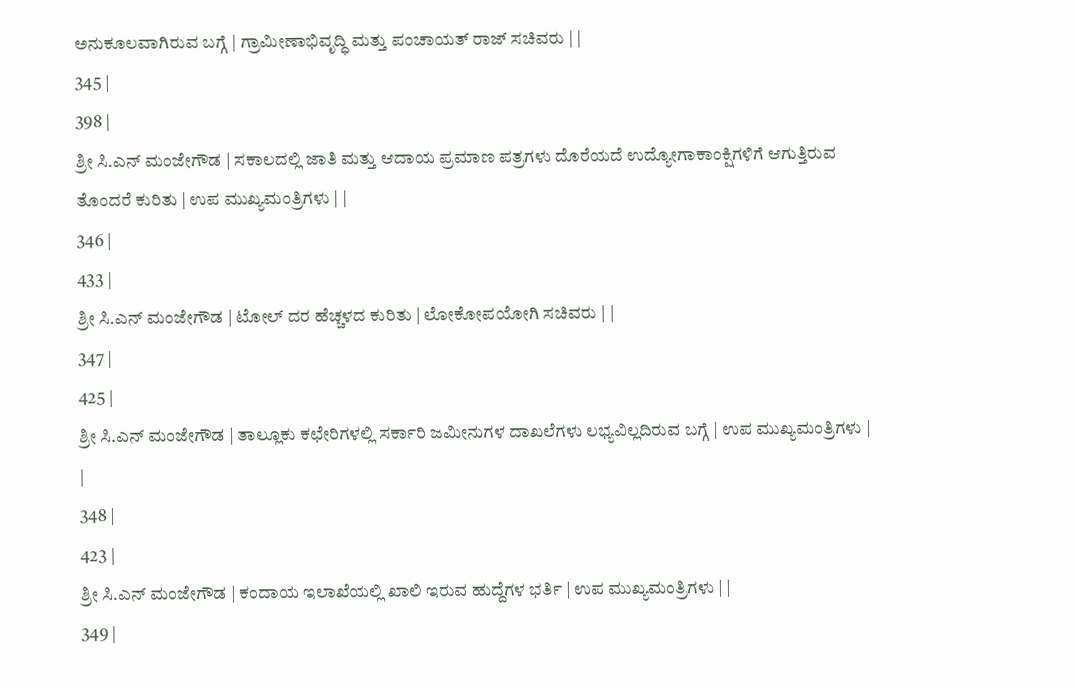ಅನುಕೂಲವಾಗಿರುವ ಬಗ್ಗೆ | ಗ್ರಾಮೀಣಾಭಿವೃದ್ಧಿ ಮತ್ತು ಪಂಚಾಯತ್ ರಾಜ್ ಸಚಿವರು | |
345 |
398 |
ಶ್ರೀ ಸಿ.ಎನ್ ಮಂಜೇಗೌಡ | ಸಕಾಲದಲ್ಲಿ ಜಾತಿ ಮತ್ತು ಆದಾಯ ಪ್ರಮಾಣ ಪತ್ರಗಳು ದೊರೆಯದೆ ಉದ್ಯೋಗಾಕಾಂಕ್ಷಿಗಳಿಗೆ ಆಗುತ್ತಿರುವ ತೊಂದರೆ ಕುರಿತು | ಉಪ ಮುಖ್ಯಮಂತ್ರಿಗಳು | |
346 |
433 |
ಶ್ರೀ ಸಿ.ಎನ್ ಮಂಜೇಗೌಡ | ಟೋಲ್ ದರ ಹೆಚ್ಚಳದ ಕುರಿತು | ಲೋಕೋಪಯೋಗಿ ಸಚಿವರು | |
347 |
425 |
ಶ್ರೀ ಸಿ.ಎನ್ ಮಂಜೇಗೌಡ | ತಾಲ್ಲೂಕು ಕಛೇರಿಗಳಲ್ಲಿ ಸರ್ಕಾರಿ ಜಮೀನುಗಳ ದಾಖಲೆಗಳು ಲಭ್ಯವಿಲ್ಲದಿರುವ ಬಗ್ಗೆ | ಉಪ ಮುಖ್ಯಮಂತ್ರಿಗಳು | |
348 |
423 |
ಶ್ರೀ ಸಿ.ಎನ್ ಮಂಜೇಗೌಡ | ಕಂದಾಯ ಇಲಾಖೆಯಲ್ಲಿ ಖಾಲಿ ಇರುವ ಹುದ್ದೆಗಳ ಭರ್ತಿ | ಉಪ ಮುಖ್ಯಮಂತ್ರಿಗಳು | |
349 |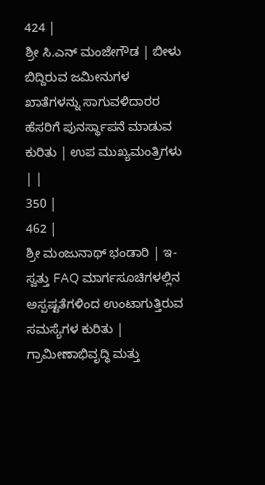424 |
ಶ್ರೀ ಸಿ.ಎನ್ ಮಂಜೇಗೌಡ | ಬೀಳು ಬಿದ್ದಿರುವ ಜಮೀನುಗಳ ಖಾತೆಗಳನ್ನು ಸಾಗುವಳಿದಾರರ ಹೆಸರಿಗೆ ಪುನರ್ಸ್ಥಾಪನೆ ಮಾಡುವ ಕುರಿತು | ಉಪ ಮುಖ್ಯಮಂತ್ರಿಗಳು | |
350 |
462 |
ಶ್ರೀ ಮಂಜುನಾಥ್ ಭಂಡಾರಿ | ಇ-ಸ್ವತ್ತು FAQ ಮಾರ್ಗಸೂಚಿಗಳಲ್ಲಿನ ಅಸ್ಪಷ್ಟತೆಗಳಿಂದ ಉಂಟಾಗುತ್ತಿರುವ ಸಮಸ್ಯೆಗಳ ಕುರಿತು | ಗ್ರಾಮೀಣಾಭಿವೃದ್ಧಿ ಮತ್ತು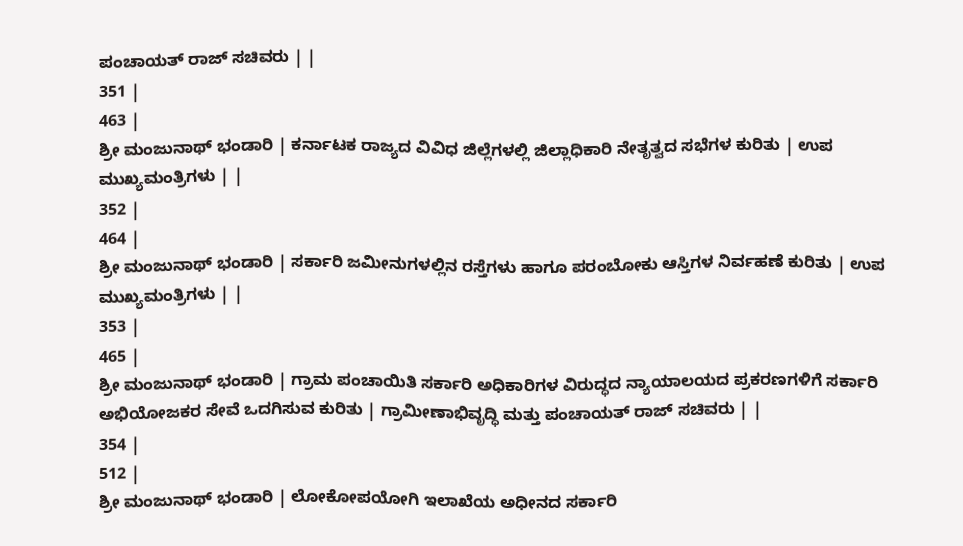ಪಂಚಾಯತ್ ರಾಜ್ ಸಚಿವರು | |
351 |
463 |
ಶ್ರೀ ಮಂಜುನಾಥ್ ಭಂಡಾರಿ | ಕರ್ನಾಟಕ ರಾಜ್ಯದ ವಿವಿಧ ಜಿಲ್ಲೆಗಳಲ್ಲಿ ಜಿಲ್ಲಾಧಿಕಾರಿ ನೇತೃತ್ವದ ಸಭೆಗಳ ಕುರಿತು | ಉಪ ಮುಖ್ಯಮಂತ್ರಿಗಳು | |
352 |
464 |
ಶ್ರೀ ಮಂಜುನಾಥ್ ಭಂಡಾರಿ | ಸರ್ಕಾರಿ ಜಮೀನುಗಳಲ್ಲಿನ ರಸ್ತೆಗಳು ಹಾಗೂ ಪರಂಬೋಕು ಆಸ್ತಿಗಳ ನಿರ್ವಹಣೆ ಕುರಿತು | ಉಪ ಮುಖ್ಯಮಂತ್ರಿಗಳು | |
353 |
465 |
ಶ್ರೀ ಮಂಜುನಾಥ್ ಭಂಡಾರಿ | ಗ್ರಾಮ ಪಂಚಾಯಿತಿ ಸರ್ಕಾರಿ ಅಧಿಕಾರಿಗಳ ವಿರುದ್ಧದ ನ್ಯಾಯಾಲಯದ ಪ್ರಕರಣಗಳಿಗೆ ಸರ್ಕಾರಿ ಅಭಿಯೋಜಕರ ಸೇವೆ ಒದಗಿಸುವ ಕುರಿತು | ಗ್ರಾಮೀಣಾಭಿವೃದ್ಧಿ ಮತ್ತು ಪಂಚಾಯತ್ ರಾಜ್ ಸಚಿವರು | |
354 |
512 |
ಶ್ರೀ ಮಂಜುನಾಥ್ ಭಂಡಾರಿ | ಲೋಕೋಪಯೋಗಿ ಇಲಾಖೆಯ ಅಧೀನದ ಸರ್ಕಾರಿ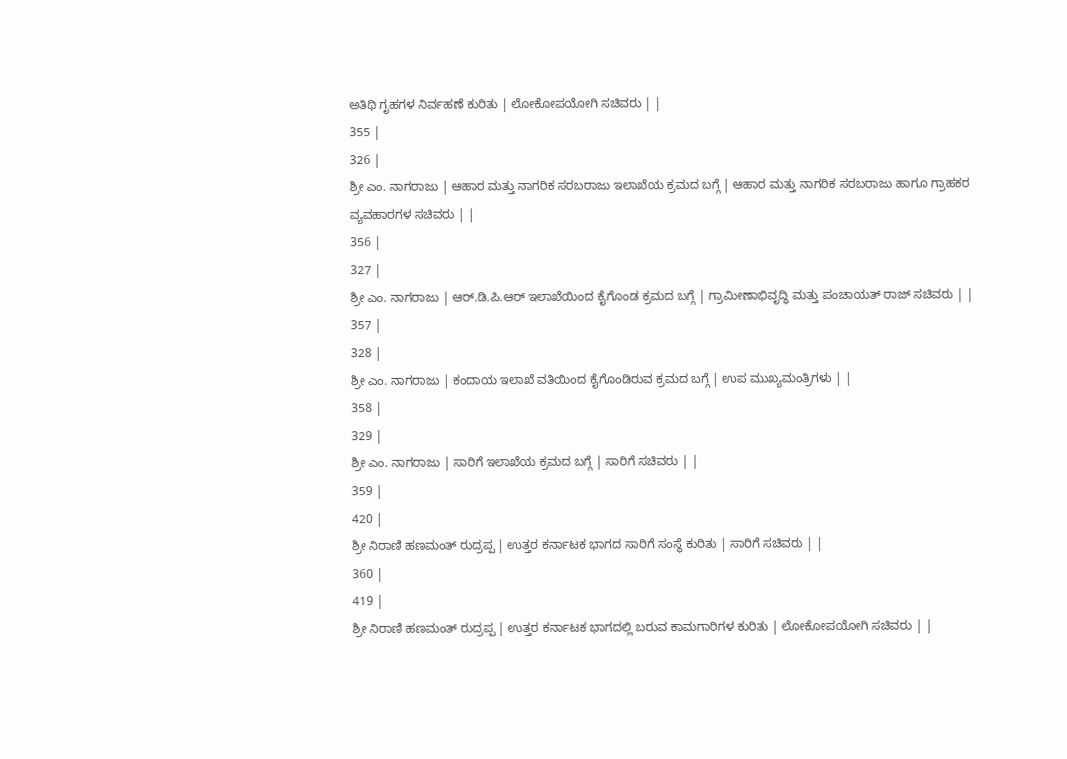ಅತಿಥಿ ಗೃಹಗಳ ನಿರ್ವಹಣೆ ಕುರಿತು | ಲೋಕೋಪಯೋಗಿ ಸಚಿವರು | |
355 |
326 |
ಶ್ರೀ ಎಂ. ನಾಗರಾಜು | ಆಹಾರ ಮತ್ತು ನಾಗರಿಕ ಸರಬರಾಜು ಇಲಾಖೆಯ ಕ್ರಮದ ಬಗ್ಗೆ | ಆಹಾರ ಮತ್ತು ನಾಗರಿಕ ಸರಬರಾಜು ಹಾಗೂ ಗ್ರಾಹಕರ ವ್ಯವಹಾರಗಳ ಸಚಿವರು | |
356 |
327 |
ಶ್ರೀ ಎಂ. ನಾಗರಾಜು | ಆರ್.ಡಿ.ಪಿ.ಆರ್ ಇಲಾಖೆಯಿಂದ ಕೈಗೊಂಡ ಕ್ರಮದ ಬಗ್ಗೆ | ಗ್ರಾಮೀಣಾಭಿವೃದ್ಧಿ ಮತ್ತು ಪಂಚಾಯತ್ ರಾಜ್ ಸಚಿವರು | |
357 |
328 |
ಶ್ರೀ ಎಂ. ನಾಗರಾಜು | ಕಂದಾಯ ಇಲಾಖೆ ವತಿಯಿಂದ ಕೈಗೊಂಡಿರುವ ಕ್ರಮದ ಬಗ್ಗೆ | ಉಪ ಮುಖ್ಯಮಂತ್ರಿಗಳು | |
358 |
329 |
ಶ್ರೀ ಎಂ. ನಾಗರಾಜು | ಸಾರಿಗೆ ಇಲಾಖೆಯ ಕ್ರಮದ ಬಗ್ಗೆ | ಸಾರಿಗೆ ಸಚಿವರು | |
359 |
420 |
ಶ್ರೀ ನಿರಾಣಿ ಹಣಮಂತ್ ರುದ್ರಪ್ಪ | ಉತ್ತರ ಕರ್ನಾಟಕ ಭಾಗದ ಸಾರಿಗೆ ಸಂಸ್ಥೆ ಕುರಿತು | ಸಾರಿಗೆ ಸಚಿವರು | |
360 |
419 |
ಶ್ರೀ ನಿರಾಣಿ ಹಣಮಂತ್ ರುದ್ರಪ್ಪ | ಉತ್ತರ ಕರ್ನಾಟಕ ಭಾಗದಲ್ಲಿ ಬರುವ ಕಾಮಗಾರಿಗಳ ಕುರಿತು | ಲೋಕೋಪಯೋಗಿ ಸಚಿವರು | |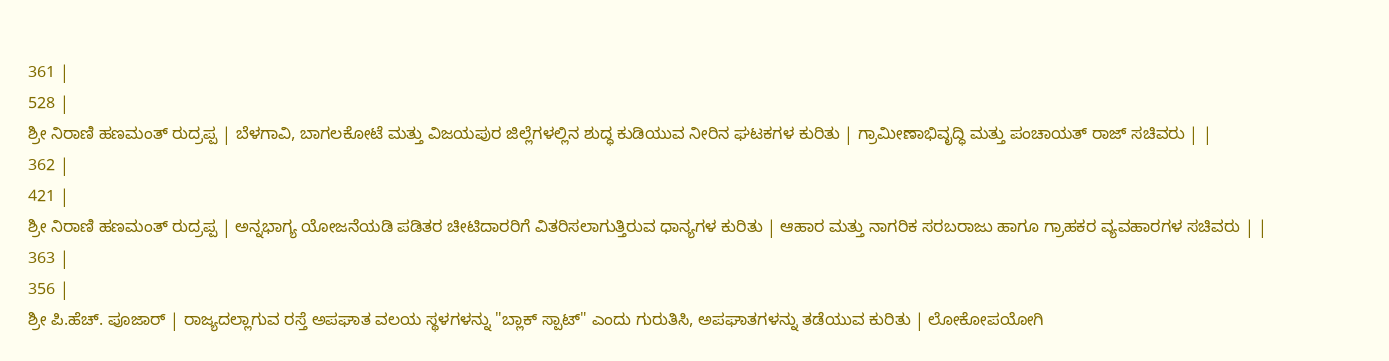361 |
528 |
ಶ್ರೀ ನಿರಾಣಿ ಹಣಮಂತ್ ರುದ್ರಪ್ಪ | ಬೆಳಗಾವಿ, ಬಾಗಲಕೋಟೆ ಮತ್ತು ವಿಜಯಪುರ ಜಿಲ್ಲೆಗಳಲ್ಲಿನ ಶುದ್ಧ ಕುಡಿಯುವ ನೀರಿನ ಘಟಕಗಳ ಕುರಿತು | ಗ್ರಾಮೀಣಾಭಿವೃದ್ಧಿ ಮತ್ತು ಪಂಚಾಯತ್ ರಾಜ್ ಸಚಿವರು | |
362 |
421 |
ಶ್ರೀ ನಿರಾಣಿ ಹಣಮಂತ್ ರುದ್ರಪ್ಪ | ಅನ್ನಭಾಗ್ಯ ಯೋಜನೆಯಡಿ ಪಡಿತರ ಚೀಟಿದಾರರಿಗೆ ವಿತರಿಸಲಾಗುತ್ತಿರುವ ಧಾನ್ಯಗಳ ಕುರಿತು | ಆಹಾರ ಮತ್ತು ನಾಗರಿಕ ಸರಬರಾಜು ಹಾಗೂ ಗ್ರಾಹಕರ ವ್ಯವಹಾರಗಳ ಸಚಿವರು | |
363 |
356 |
ಶ್ರೀ ಪಿ.ಹೆಚ್. ಪೂಜಾರ್ | ರಾಜ್ಯದಲ್ಲಾಗುವ ರಸ್ತೆ ಅಪಘಾತ ವಲಯ ಸ್ಥಳಗಳನ್ನು "ಬ್ಲಾಕ್ ಸ್ಪಾಟ್" ಎಂದು ಗುರುತಿಸಿ, ಅಪಘಾತಗಳನ್ನು ತಡೆಯುವ ಕುರಿತು | ಲೋಕೋಪಯೋಗಿ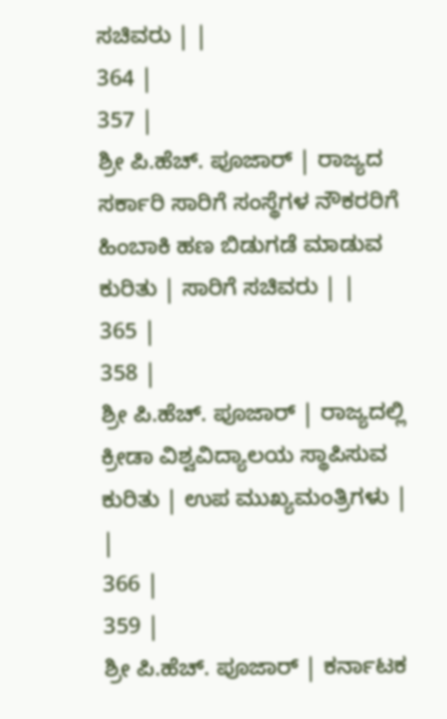ಸಚಿವರು | |
364 |
357 |
ಶ್ರೀ ಪಿ.ಹೆಚ್. ಪೂಜಾರ್ | ರಾಜ್ಯದ ಸರ್ಕಾರಿ ಸಾರಿಗೆ ಸಂಸ್ಥೆಗಳ ನೌಕರರಿಗೆ ಹಿಂಬಾಕಿ ಹಣ ಬಿಡುಗಡೆ ಮಾಡುವ ಕುರಿತು | ಸಾರಿಗೆ ಸಚಿವರು | |
365 |
358 |
ಶ್ರೀ ಪಿ.ಹೆಚ್. ಪೂಜಾರ್ | ರಾಜ್ಯದಲ್ಲಿ ಕ್ರೀಡಾ ವಿಶ್ವವಿದ್ಯಾಲಯ ಸ್ಥಾಪಿಸುವ ಕುರಿತು | ಉಪ ಮುಖ್ಯಮಂತ್ರಿಗಳು | |
366 |
359 |
ಶ್ರೀ ಪಿ.ಹೆಚ್. ಪೂಜಾರ್ | ಕರ್ನಾಟಕ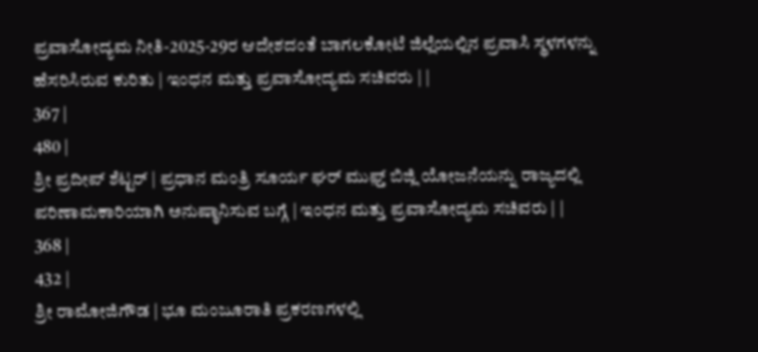ಪ್ರವಾಸೋದ್ಯಮ ನೀತಿ-2025-29ರ ಆದೇಶದಂತೆ ಬಾಗಲಕೋಟೆ ಜಿಲ್ಲೆಯಲ್ಲಿನ ಪ್ರವಾಸಿ ಸ್ಥಳಗಳನ್ನು ಹೆಸರಿಸಿರುವ ಕುರಿತು | ಇಂಧನ ಮತ್ತು ಪ್ರವಾಸೋದ್ಯಮ ಸಚಿವರು | |
367 |
480 |
ಶ್ರೀ ಪ್ರದೀಪ್ ಶೆಟ್ಟರ್ | ಪ್ರಧಾನ ಮಂತ್ರಿ ಸೂರ್ಯ ಘರ್ ಮುಫ಼್ತ್ ಬಿಜ್ಲಿ ಯೋಜನೆಯನ್ನು ರಾಜ್ಯದಲ್ಲಿ ಪರಿಣಾಮಕಾರಿಯಾಗಿ ಅನುಷ್ಠಾನಿಸುವ ಬಗ್ಗೆ | ಇಂಧನ ಮತ್ತು ಪ್ರವಾಸೋದ್ಯಮ ಸಚಿವರು | |
368 |
432 |
ಶ್ರೀ ರಾಮೋಜಿಗೌಡ | ಭೂ ಮಂಜೂರಾತಿ ಪ್ರಕರಣಗಳಲ್ಲಿ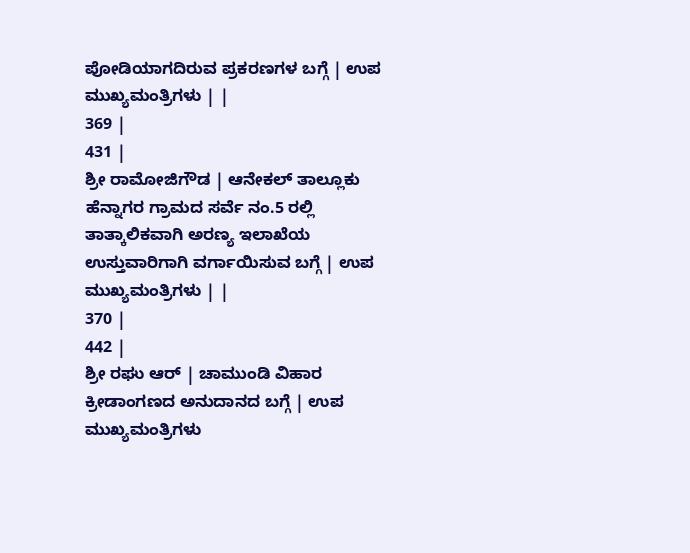ಪೋಡಿಯಾಗದಿರುವ ಪ್ರಕರಣಗಳ ಬಗ್ಗೆ | ಉಪ ಮುಖ್ಯಮಂತ್ರಿಗಳು | |
369 |
431 |
ಶ್ರೀ ರಾಮೋಜಿಗೌಡ | ಆನೇಕಲ್ ತಾಲ್ಲೂಕು ಹೆನ್ನಾಗರ ಗ್ರಾಮದ ಸರ್ವೆ ನಂ.5 ರಲ್ಲಿ ತಾತ್ಕಾಲಿಕವಾಗಿ ಅರಣ್ಯ ಇಲಾಖೆಯ ಉಸ್ತುವಾರಿಗಾಗಿ ವರ್ಗಾಯಿಸುವ ಬಗ್ಗೆ | ಉಪ ಮುಖ್ಯಮಂತ್ರಿಗಳು | |
370 |
442 |
ಶ್ರೀ ರಘು ಆರ್ | ಚಾಮುಂಡಿ ವಿಹಾರ ಕ್ರೀಡಾಂಗಣದ ಅನುದಾನದ ಬಗ್ಗೆ | ಉಪ ಮುಖ್ಯಮಂತ್ರಿಗಳು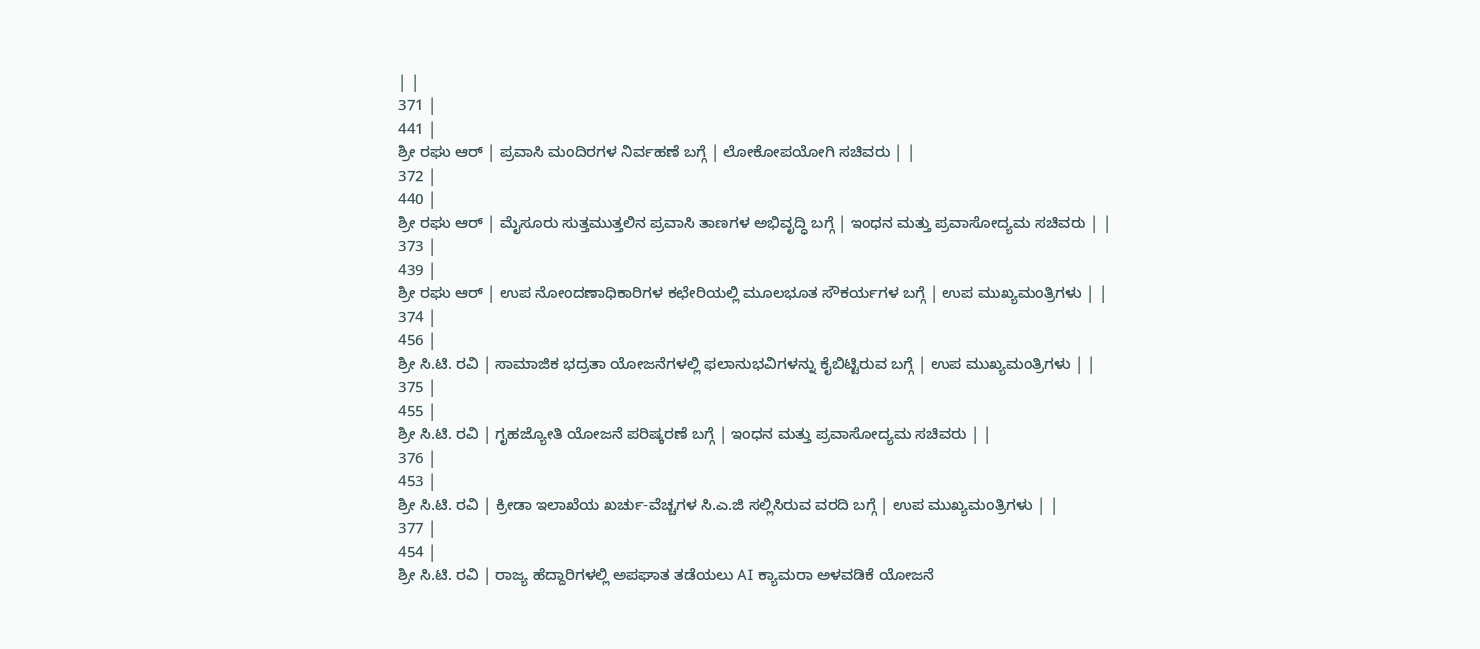| |
371 |
441 |
ಶ್ರೀ ರಘು ಆರ್ | ಪ್ರವಾಸಿ ಮಂದಿರಗಳ ನಿರ್ವಹಣೆ ಬಗ್ಗೆ | ಲೋಕೋಪಯೋಗಿ ಸಚಿವರು | |
372 |
440 |
ಶ್ರೀ ರಘು ಆರ್ | ಮೈಸೂರು ಸುತ್ತಮುತ್ತಲಿನ ಪ್ರವಾಸಿ ತಾಣಗಳ ಅಭಿವೃದ್ಧಿ ಬಗ್ಗೆ | ಇಂಧನ ಮತ್ತು ಪ್ರವಾಸೋದ್ಯಮ ಸಚಿವರು | |
373 |
439 |
ಶ್ರೀ ರಘು ಆರ್ | ಉಪ ನೋಂದಣಾಧಿಕಾರಿಗಳ ಕಛೇರಿಯಲ್ಲಿ ಮೂಲಭೂತ ಸೌಕರ್ಯಗಳ ಬಗ್ಗೆ | ಉಪ ಮುಖ್ಯಮಂತ್ರಿಗಳು | |
374 |
456 |
ಶ್ರೀ ಸಿ.ಟಿ. ರವಿ | ಸಾಮಾಜಿಕ ಭದ್ರತಾ ಯೋಜನೆಗಳಲ್ಲಿ ಫಲಾನುಭವಿಗಳನ್ನು ಕೈಬಿಟ್ಟಿರುವ ಬಗ್ಗೆ | ಉಪ ಮುಖ್ಯಮಂತ್ರಿಗಳು | |
375 |
455 |
ಶ್ರೀ ಸಿ.ಟಿ. ರವಿ | ಗೃಹಜ್ಯೋತಿ ಯೋಜನೆ ಪರಿಷ್ಕರಣೆ ಬಗ್ಗೆ | ಇಂಧನ ಮತ್ತು ಪ್ರವಾಸೋದ್ಯಮ ಸಚಿವರು | |
376 |
453 |
ಶ್ರೀ ಸಿ.ಟಿ. ರವಿ | ಕ್ರೀಡಾ ಇಲಾಖೆಯ ಖರ್ಚು-ವೆಚ್ಚಗಳ ಸಿ.ಎ.ಜಿ ಸಲ್ಲಿಸಿರುವ ವರದಿ ಬಗ್ಗೆ | ಉಪ ಮುಖ್ಯಮಂತ್ರಿಗಳು | |
377 |
454 |
ಶ್ರೀ ಸಿ.ಟಿ. ರವಿ | ರಾಜ್ಯ ಹೆದ್ದಾರಿಗಳಲ್ಲಿ ಅಪಘಾತ ತಡೆಯಲು AI ಕ್ಯಾಮರಾ ಅಳವಡಿಕೆ ಯೋಜನೆ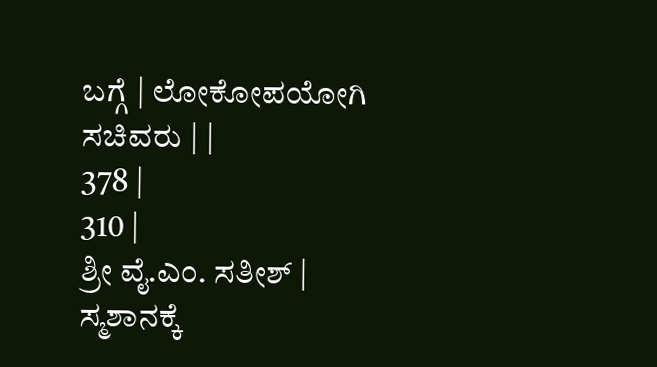ಬಗ್ಗೆ | ಲೋಕೋಪಯೋಗಿ ಸಚಿವರು | |
378 |
310 |
ಶ್ರೀ ವೈ.ಎಂ. ಸತೀಶ್ | ಸ್ಮಶಾನಕ್ಕೆ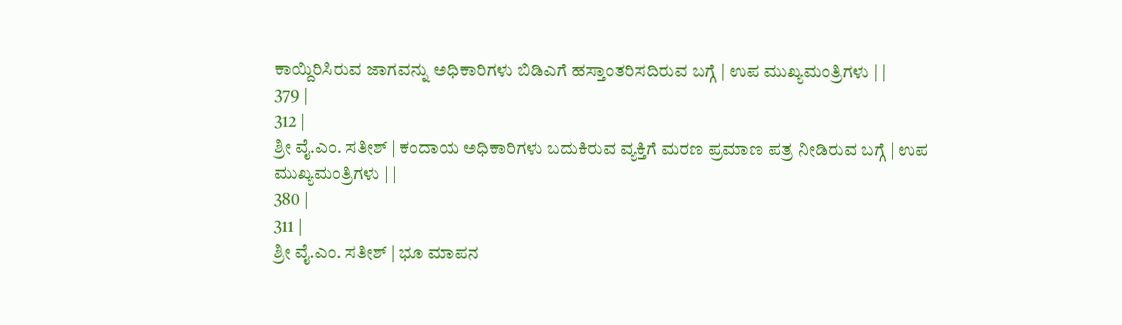ಕಾಯ್ದಿರಿಸಿರುವ ಜಾಗವನ್ನು ಅಧಿಕಾರಿಗಳು ಬಿಡಿಎಗೆ ಹಸ್ತಾಂತರಿಸದಿರುವ ಬಗ್ಗೆ | ಉಪ ಮುಖ್ಯಮಂತ್ರಿಗಳು | |
379 |
312 |
ಶ್ರೀ ವೈ.ಎಂ. ಸತೀಶ್ | ಕಂದಾಯ ಅಧಿಕಾರಿಗಳು ಬದುಕಿರುವ ವ್ಯಕ್ತಿಗೆ ಮರಣ ಪ್ರಮಾಣ ಪತ್ರ ನೀಡಿರುವ ಬಗ್ಗೆ | ಉಪ ಮುಖ್ಯಮಂತ್ರಿಗಳು | |
380 |
311 |
ಶ್ರೀ ವೈ.ಎಂ. ಸತೀಶ್ | ಭೂ ಮಾಪನ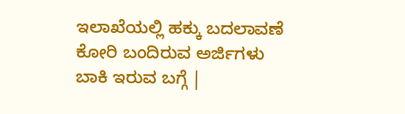ಇಲಾಖೆಯಲ್ಲಿ ಹಕ್ಕು ಬದಲಾವಣೆ ಕೋರಿ ಬಂದಿರುವ ಅರ್ಜಿಗಳು ಬಾಕಿ ಇರುವ ಬಗ್ಗೆ |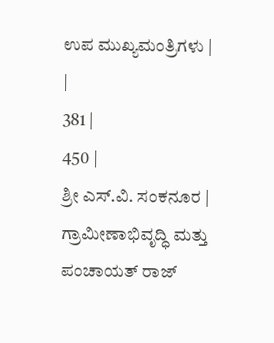ಉಪ ಮುಖ್ಯಮಂತ್ರಿಗಳು | |
381 |
450 |
ಶ್ರೀ ಎಸ್.ವಿ. ಸಂಕನೂರ | ಗ್ರಾಮೀಣಾಭಿವೃದ್ಧಿ ಮತ್ತು ಪಂಚಾಯತ್ ರಾಜ್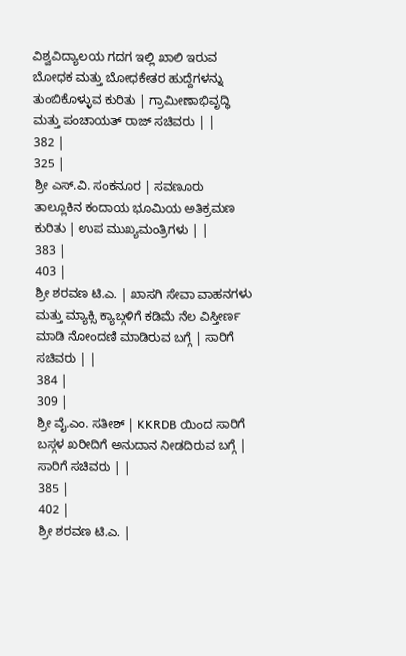ವಿಶ್ವವಿದ್ಯಾಲಯ ಗದಗ ಇಲ್ಲಿ ಖಾಲಿ ಇರುವ ಬೋಧಕ ಮತ್ತು ಬೋಧಕೇತರ ಹುದ್ದೆಗಳನ್ನು ತುಂಬಿಕೊಳ್ಳುವ ಕುರಿತು | ಗ್ರಾಮೀಣಾಭಿವೃದ್ಧಿ ಮತ್ತು ಪಂಚಾಯತ್ ರಾಜ್ ಸಚಿವರು | |
382 |
325 |
ಶ್ರೀ ಎಸ್.ವಿ. ಸಂಕನೂರ | ಸವಣೂರು ತಾಲ್ಲೂಕಿನ ಕಂದಾಯ ಭೂಮಿಯ ಅತಿಕ್ರಮಣ ಕುರಿತು | ಉಪ ಮುಖ್ಯಮಂತ್ರಿಗಳು | |
383 |
403 |
ಶ್ರೀ ಶರವಣ ಟಿ.ಎ. | ಖಾಸಗಿ ಸೇವಾ ವಾಹನಗಳು ಮತ್ತು ಮ್ಯಾಕ್ಸಿ ಕ್ಯಾಬ್ಗಳಿಗೆ ಕಡಿಮೆ ನೆಲ ವಿಸ್ತೀರ್ಣ ಮಾಡಿ ನೋಂದಣಿ ಮಾಡಿರುವ ಬಗ್ಗೆ | ಸಾರಿಗೆ ಸಚಿವರು | |
384 |
309 |
ಶ್ರೀ ವೈ.ಎಂ. ಸತೀಶ್ | KKRDB ಯಿಂದ ಸಾರಿಗೆ ಬಸ್ಗಳ ಖರೀದಿಗೆ ಅನುದಾನ ನೀಡದಿರುವ ಬಗ್ಗೆ | ಸಾರಿಗೆ ಸಚಿವರು | |
385 |
402 |
ಶ್ರೀ ಶರವಣ ಟಿ.ಎ. |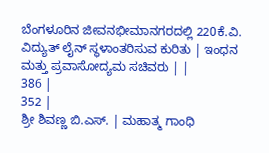ಬೆಂಗಳೂರಿನ ಜೀವನಭೀಮಾನಗರದಲ್ಲಿ 220ಕೆ.ವಿ. ವಿದ್ಯುತ್ ಲೈನ್ ಸ್ಥಳಾಂತರಿಸುವ ಕುರಿತು | ಇಂಧನ ಮತ್ತು ಪ್ರವಾಸೋದ್ಯಮ ಸಚಿವರು | |
386 |
352 |
ಶ್ರೀ ಶಿವಣ್ಣ ಬಿ.ಎಸ್. | ಮಹಾತ್ಮ ಗಾಂಧಿ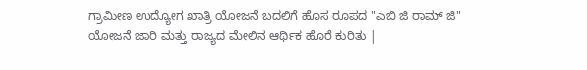ಗ್ರಾಮೀಣ ಉದ್ಯೋಗ ಖಾತ್ರಿ ಯೋಜನೆ ಬದಲಿಗೆ ಹೊಸ ರೂಪದ "ಎಬಿ ಜಿ ರಾಮ್ ಜಿ" ಯೋಜನೆ ಜಾರಿ ಮತ್ತು ರಾಜ್ಯದ ಮೇಲಿನ ಆರ್ಥಿಕ ಹೊರೆ ಕುರಿತು |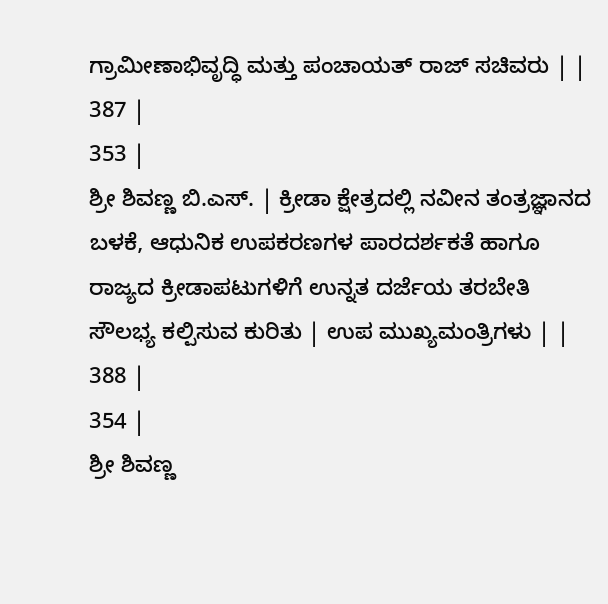ಗ್ರಾಮೀಣಾಭಿವೃದ್ಧಿ ಮತ್ತು ಪಂಚಾಯತ್ ರಾಜ್ ಸಚಿವರು | |
387 |
353 |
ಶ್ರೀ ಶಿವಣ್ಣ ಬಿ.ಎಸ್. | ಕ್ರೀಡಾ ಕ್ಷೇತ್ರದಲ್ಲಿ ನವೀನ ತಂತ್ರಜ್ಞಾನದ ಬಳಕೆ, ಆಧುನಿಕ ಉಪಕರಣಗಳ ಪಾರದರ್ಶಕತೆ ಹಾಗೂ ರಾಜ್ಯದ ಕ್ರೀಡಾಪಟುಗಳಿಗೆ ಉನ್ನತ ದರ್ಜೆಯ ತರಬೇತಿ ಸೌಲಭ್ಯ ಕಲ್ಪಿಸುವ ಕುರಿತು | ಉಪ ಮುಖ್ಯಮಂತ್ರಿಗಳು | |
388 |
354 |
ಶ್ರೀ ಶಿವಣ್ಣ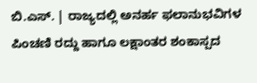ಬಿ.ಎಸ್. | ರಾಜ್ಯದಲ್ಲಿ ಅನರ್ಹ ಫಲಾನುಭವಿಗಳ ಪಿಂಚಣಿ ರದ್ದು ಹಾಗೂ ಲಕ್ಷಾಂತರ ಶಂಕಾಸ್ಪದ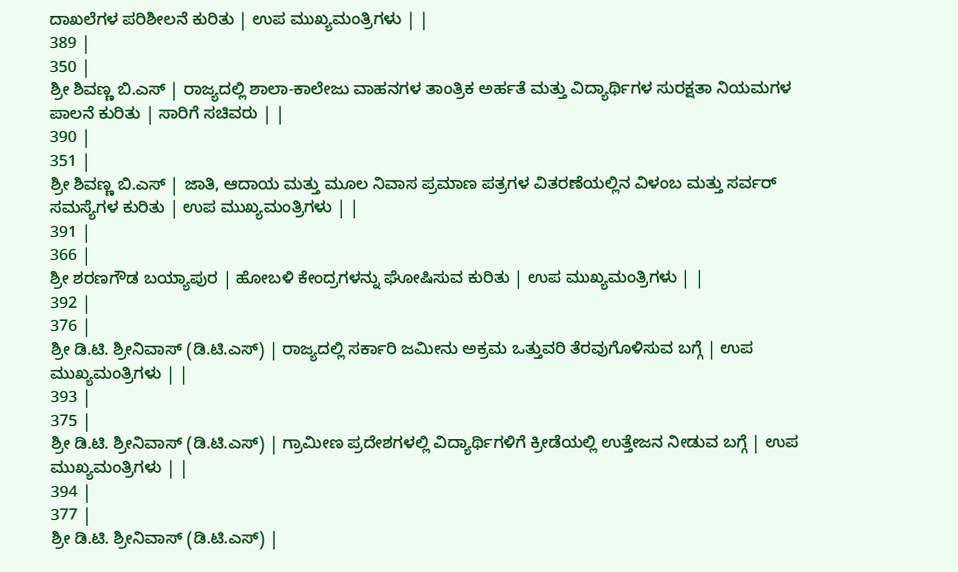ದಾಖಲೆಗಳ ಪರಿಶೀಲನೆ ಕುರಿತು | ಉಪ ಮುಖ್ಯಮಂತ್ರಿಗಳು | |
389 |
350 |
ಶ್ರೀ ಶಿವಣ್ಣ ಬಿ.ಎಸ್ | ರಾಜ್ಯದಲ್ಲಿ ಶಾಲಾ-ಕಾಲೇಜು ವಾಹನಗಳ ತಾಂತ್ರಿಕ ಅರ್ಹತೆ ಮತ್ತು ವಿದ್ಯಾರ್ಥಿಗಳ ಸುರಕ್ಷತಾ ನಿಯಮಗಳ ಪಾಲನೆ ಕುರಿತು | ಸಾರಿಗೆ ಸಚಿವರು | |
390 |
351 |
ಶ್ರೀ ಶಿವಣ್ಣ ಬಿ.ಎಸ್ | ಜಾತಿ, ಆದಾಯ ಮತ್ತು ಮೂಲ ನಿವಾಸ ಪ್ರಮಾಣ ಪತ್ರಗಳ ವಿತರಣೆಯಲ್ಲಿನ ವಿಳಂಬ ಮತ್ತು ಸರ್ವರ್ ಸಮಸ್ಯೆಗಳ ಕುರಿತು | ಉಪ ಮುಖ್ಯಮಂತ್ರಿಗಳು | |
391 |
366 |
ಶ್ರೀ ಶರಣಗೌಡ ಬಯ್ಯಾಪುರ | ಹೋಬಳಿ ಕೇಂದ್ರಗಳನ್ನು ಘೋಷಿಸುವ ಕುರಿತು | ಉಪ ಮುಖ್ಯಮಂತ್ರಿಗಳು | |
392 |
376 |
ಶ್ರೀ ಡಿ.ಟಿ. ಶ್ರೀನಿವಾಸ್ (ಡಿ.ಟಿ.ಎಸ್) | ರಾಜ್ಯದಲ್ಲಿ ಸರ್ಕಾರಿ ಜಮೀನು ಅಕ್ರಮ ಒತ್ತುವರಿ ತೆರವುಗೊಳಿಸುವ ಬಗ್ಗೆ | ಉಪ ಮುಖ್ಯಮಂತ್ರಿಗಳು | |
393 |
375 |
ಶ್ರೀ ಡಿ.ಟಿ. ಶ್ರೀನಿವಾಸ್ (ಡಿ.ಟಿ.ಎಸ್) | ಗ್ರಾಮೀಣ ಪ್ರದೇಶಗಳಲ್ಲಿ ವಿದ್ಯಾರ್ಥಿಗಳಿಗೆ ಕ್ರೀಡೆಯಲ್ಲಿ ಉತ್ತೇಜನ ನೀಡುವ ಬಗ್ಗೆ | ಉಪ ಮುಖ್ಯಮಂತ್ರಿಗಳು | |
394 |
377 |
ಶ್ರೀ ಡಿ.ಟಿ. ಶ್ರೀನಿವಾಸ್ (ಡಿ.ಟಿ.ಎಸ್) |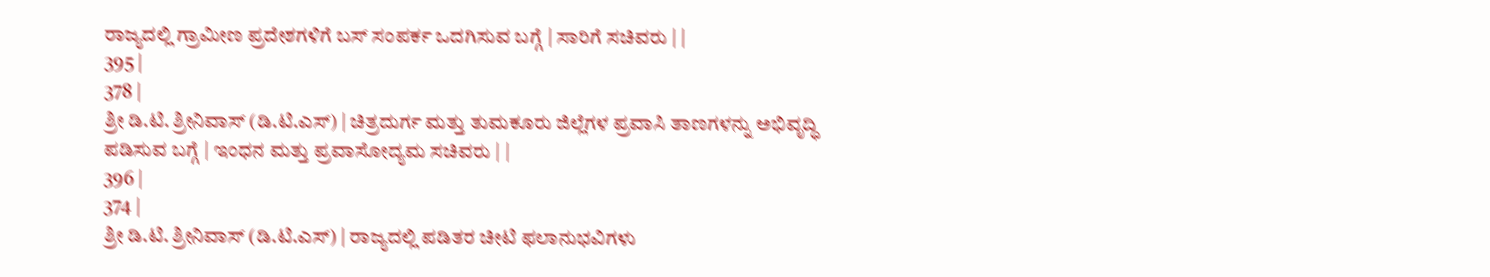ರಾಜ್ಯದಲ್ಲಿ ಗ್ರಾಮೀಣ ಪ್ರದೇಶಗಳಿಗೆ ಬಸ್ ಸಂಪರ್ಕ ಒದಗಿಸುವ ಬಗ್ಗೆ | ಸಾರಿಗೆ ಸಚಿವರು | |
395 |
378 |
ಶ್ರೀ ಡಿ.ಟಿ. ಶ್ರೀನಿವಾಸ್ (ಡಿ.ಟಿ.ಎಸ್) | ಚಿತ್ರದುರ್ಗ ಮತ್ತು ತುಮಕೂರು ಜಿಲ್ಲೆಗಳ ಪ್ರವಾಸಿ ತಾಣಗಳನ್ನು ಅಭಿವೃದ್ಧಿ ಪಡಿಸುವ ಬಗ್ಗೆ | ಇಂಧನ ಮತ್ತು ಪ್ರವಾಸೋದ್ಯಮ ಸಚಿವರು | |
396 |
374 |
ಶ್ರೀ ಡಿ.ಟಿ. ಶ್ರೀನಿವಾಸ್ (ಡಿ.ಟಿ.ಎಸ್) | ರಾಜ್ಯದಲ್ಲಿ ಪಡಿತರ ಚೀಟಿ ಫಲಾನುಭವಿಗಳು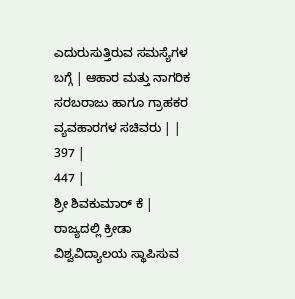ಎದುರುಸುತ್ತಿರುವ ಸಮಸ್ಯೆಗಳ ಬಗ್ಗೆ | ಆಹಾರ ಮತ್ತು ನಾಗರಿಕ ಸರಬರಾಜು ಹಾಗೂ ಗ್ರಾಹಕರ ವ್ಯವಹಾರಗಳ ಸಚಿವರು | |
397 |
447 |
ಶ್ರೀ ಶಿವಕುಮಾರ್ ಕೆ | ರಾಜ್ಯದಲ್ಲಿ ಕ್ರೀಡಾ ವಿಶ್ವವಿದ್ಯಾಲಯ ಸ್ಥಾಪಿಸುವ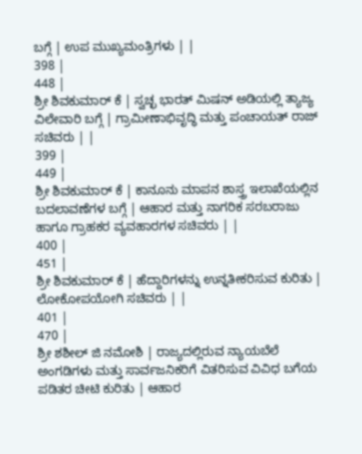ಬಗ್ಗೆ | ಉಪ ಮುಖ್ಯಮಂತ್ರಿಗಳು | |
398 |
448 |
ಶ್ರೀ ಶಿವಕುಮಾರ್ ಕೆ | ಸ್ವಚ್ಛ ಭಾರತ್ ಮಿಷನ್ ಅಡಿಯಲ್ಲಿ ತ್ಯಾಜ್ಯ ವಿಲೇವಾರಿ ಬಗ್ಗೆ | ಗ್ರಾಮೀಣಾಭಿವೃದ್ಧಿ ಮತ್ತು ಪಂಚಾಯತ್ ರಾಜ್ ಸಚಿವರು | |
399 |
449 |
ಶ್ರೀ ಶಿವಕುಮಾರ್ ಕೆ | ಕಾನೂನು ಮಾಪನ ಶಾಸ್ತ್ರ ಇಲಾಖೆಯಲ್ಲಿನ ಬದಲಾವಣೆಗಳ ಬಗ್ಗೆ | ಆಹಾರ ಮತ್ತು ನಾಗರಿಕ ಸರಬರಾಜು ಹಾಗೂ ಗ್ರಾಹಕರ ವ್ಯವಹಾರಗಳ ಸಚಿವರು | |
400 |
451 |
ಶ್ರೀ ಶಿವಕುಮಾರ್ ಕೆ | ಹೆದ್ದಾರಿಗಳನ್ನು ಉನ್ನತೀಕರಿಸುವ ಕುರಿತು | ಲೋಕೋಪಯೋಗಿ ಸಚಿವರು | |
401 |
470 |
ಶ್ರೀ ಶಶೀಲ್ ಜಿ ನಮೋಶಿ | ರಾಜ್ಯದಲ್ಲಿರುವ ನ್ಯಾಯಬೆಲೆ ಅಂಗಡಿಗಳು ಮತ್ತು ಸಾರ್ವಜನಿಕರಿಗೆ ವಿತರಿಸುವ ವಿವಿಧ ಬಗೆಯ ಪಡಿತರ ಚೀಟಿ ಕುರಿತು | ಆಹಾರ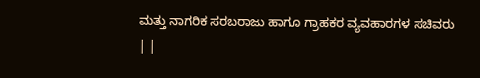ಮತ್ತು ನಾಗರಿಕ ಸರಬರಾಜು ಹಾಗೂ ಗ್ರಾಹಕರ ವ್ಯವಹಾರಗಳ ಸಚಿವರು | |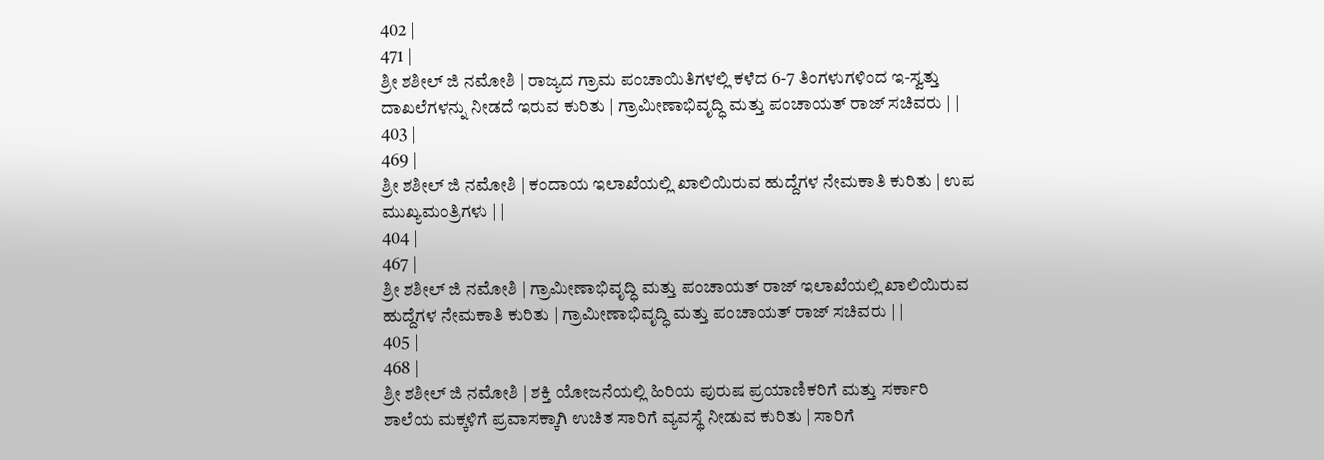402 |
471 |
ಶ್ರೀ ಶಶೀಲ್ ಜಿ ನಮೋಶಿ | ರಾಜ್ಯದ ಗ್ರಾಮ ಪಂಚಾಯಿತಿಗಳಲ್ಲಿ ಕಳೆದ 6-7 ತಿಂಗಳುಗಳಿಂದ ಇ-ಸ್ವತ್ತು ದಾಖಲೆಗಳನ್ನು ನೀಡದೆ ಇರುವ ಕುರಿತು | ಗ್ರಾಮೀಣಾಭಿವೃದ್ಧಿ ಮತ್ತು ಪಂಚಾಯತ್ ರಾಜ್ ಸಚಿವರು | |
403 |
469 |
ಶ್ರೀ ಶಶೀಲ್ ಜಿ ನಮೋಶಿ | ಕಂದಾಯ ಇಲಾಖೆಯಲ್ಲಿ ಖಾಲಿಯಿರುವ ಹುದ್ದೆಗಳ ನೇಮಕಾತಿ ಕುರಿತು | ಉಪ ಮುಖ್ಯಮಂತ್ರಿಗಳು | |
404 |
467 |
ಶ್ರೀ ಶಶೀಲ್ ಜಿ ನಮೋಶಿ | ಗ್ರಾಮೀಣಾಭಿವೃದ್ಧಿ ಮತ್ತು ಪಂಚಾಯತ್ ರಾಜ್ ಇಲಾಖೆಯಲ್ಲಿ ಖಾಲಿಯಿರುವ ಹುದ್ದೆಗಳ ನೇಮಕಾತಿ ಕುರಿತು | ಗ್ರಾಮೀಣಾಭಿವೃದ್ಧಿ ಮತ್ತು ಪಂಚಾಯತ್ ರಾಜ್ ಸಚಿವರು | |
405 |
468 |
ಶ್ರೀ ಶಶೀಲ್ ಜಿ ನಮೋಶಿ | ಶಕ್ತಿ ಯೋಜನೆಯಲ್ಲಿ ಹಿರಿಯ ಪುರುಷ ಪ್ರಯಾಣಿಕರಿಗೆ ಮತ್ತು ಸರ್ಕಾರಿ ಶಾಲೆಯ ಮಕ್ಕಳಿಗೆ ಪ್ರವಾಸಕ್ಕಾಗಿ ಉಚಿತ ಸಾರಿಗೆ ವ್ಯವಸ್ಥೆ ನೀಡುವ ಕುರಿತು | ಸಾರಿಗೆ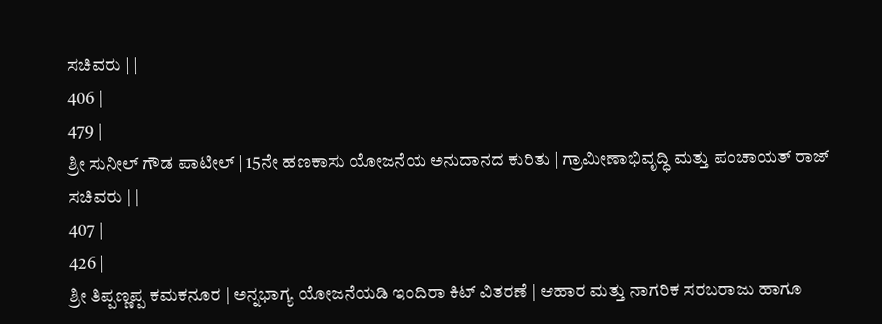ಸಚಿವರು | |
406 |
479 |
ಶ್ರೀ ಸುನೀಲ್ ಗೌಡ ಪಾಟೀಲ್ | 15ನೇ ಹಣಕಾಸು ಯೋಜನೆಯ ಅನುದಾನದ ಕುರಿತು | ಗ್ರಾಮೀಣಾಭಿವೃದ್ಧಿ ಮತ್ತು ಪಂಚಾಯತ್ ರಾಜ್ ಸಚಿವರು | |
407 |
426 |
ಶ್ರೀ ತಿಪ್ಪಣ್ಣಪ್ಪ ಕಮಕನೂರ | ಅನ್ನಭಾಗ್ಯ ಯೋಜನೆಯಡಿ ಇಂದಿರಾ ಕಿಟ್ ವಿತರಣೆ | ಆಹಾರ ಮತ್ತು ನಾಗರಿಕ ಸರಬರಾಜು ಹಾಗೂ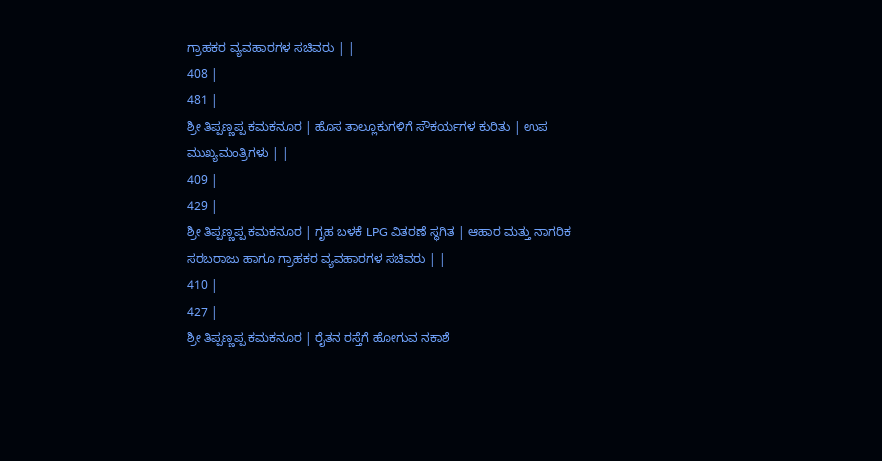ಗ್ರಾಹಕರ ವ್ಯವಹಾರಗಳ ಸಚಿವರು | |
408 |
481 |
ಶ್ರೀ ತಿಪ್ಪಣ್ಣಪ್ಪ ಕಮಕನೂರ | ಹೊಸ ತಾಲ್ಲೂಕುಗಳಿಗೆ ಸೌಕರ್ಯಗಳ ಕುರಿತು | ಉಪ ಮುಖ್ಯಮಂತ್ರಿಗಳು | |
409 |
429 |
ಶ್ರೀ ತಿಪ್ಪಣ್ಣಪ್ಪ ಕಮಕನೂರ | ಗೃಹ ಬಳಕೆ LPG ವಿತರಣೆ ಸ್ಥಗಿತ | ಆಹಾರ ಮತ್ತು ನಾಗರಿಕ ಸರಬರಾಜು ಹಾಗೂ ಗ್ರಾಹಕರ ವ್ಯವಹಾರಗಳ ಸಚಿವರು | |
410 |
427 |
ಶ್ರೀ ತಿಪ್ಪಣ್ಣಪ್ಪ ಕಮಕನೂರ | ರೈತನ ರಸ್ತೆಗೆ ಹೋಗುವ ನಕಾಶೆ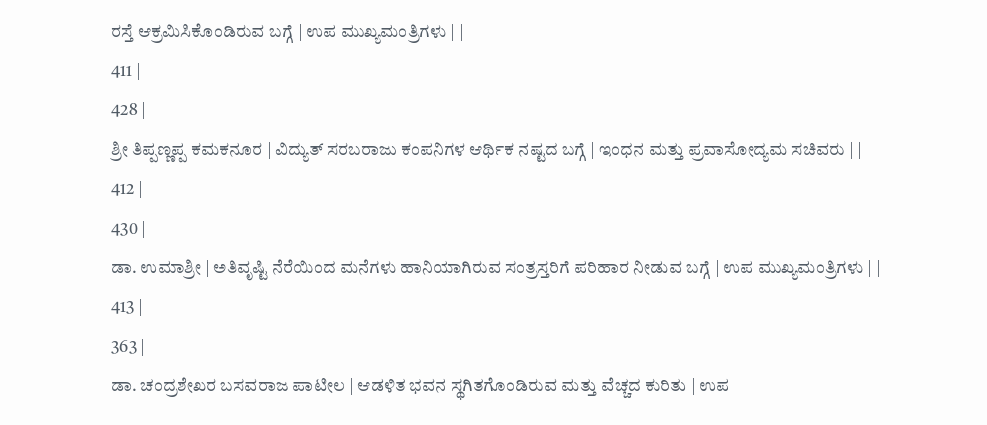ರಸ್ತೆ ಆಕ್ರಮಿಸಿಕೊಂಡಿರುವ ಬಗ್ಗೆ | ಉಪ ಮುಖ್ಯಮಂತ್ರಿಗಳು | |
411 |
428 |
ಶ್ರೀ ತಿಪ್ಪಣ್ಣಪ್ಪ ಕಮಕನೂರ | ವಿದ್ಯುತ್ ಸರಬರಾಜು ಕಂಪನಿಗಳ ಆರ್ಥಿಕ ನಷ್ಟದ ಬಗ್ಗೆ | ಇಂಧನ ಮತ್ತು ಪ್ರವಾಸೋದ್ಯಮ ಸಚಿವರು | |
412 |
430 |
ಡಾ. ಉಮಾಶ್ರೀ | ಅತಿವೃಷ್ಟಿ ನೆರೆಯಿಂದ ಮನೆಗಳು ಹಾನಿಯಾಗಿರುವ ಸಂತ್ರಸ್ತರಿಗೆ ಪರಿಹಾರ ನೀಡುವ ಬಗ್ಗೆ | ಉಪ ಮುಖ್ಯಮಂತ್ರಿಗಳು | |
413 |
363 |
ಡಾ. ಚಂದ್ರಶೇಖರ ಬಸವರಾಜ ಪಾಟೀಲ | ಆಡಳಿತ ಭವನ ಸ್ಥಗಿತಗೊಂಡಿರುವ ಮತ್ತು ವೆಚ್ಚದ ಕುರಿತು | ಉಪ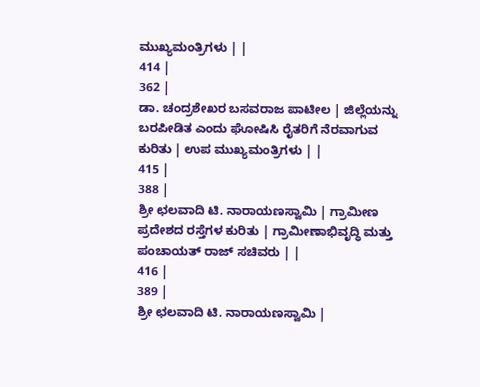ಮುಖ್ಯಮಂತ್ರಿಗಳು | |
414 |
362 |
ಡಾ. ಚಂದ್ರಶೇಖರ ಬಸವರಾಜ ಪಾಟೀಲ | ಜಿಲ್ಲೆಯನ್ನು ಬರಪೀಡಿತ ಎಂದು ಘೋಷಿಸಿ ರೈತರಿಗೆ ನೆರವಾಗುವ ಕುರಿತು | ಉಪ ಮುಖ್ಯಮಂತ್ರಿಗಳು | |
415 |
388 |
ಶ್ರೀ ಛಲವಾದಿ ಟಿ. ನಾರಾಯಣಸ್ವಾಮಿ | ಗ್ರಾಮೀಣ ಪ್ರದೇಶದ ರಸ್ತೆಗಳ ಕುರಿತು | ಗ್ರಾಮೀಣಾಭಿವೃದ್ಧಿ ಮತ್ತು ಪಂಚಾಯತ್ ರಾಜ್ ಸಚಿವರು | |
416 |
389 |
ಶ್ರೀ ಛಲವಾದಿ ಟಿ. ನಾರಾಯಣಸ್ವಾಮಿ |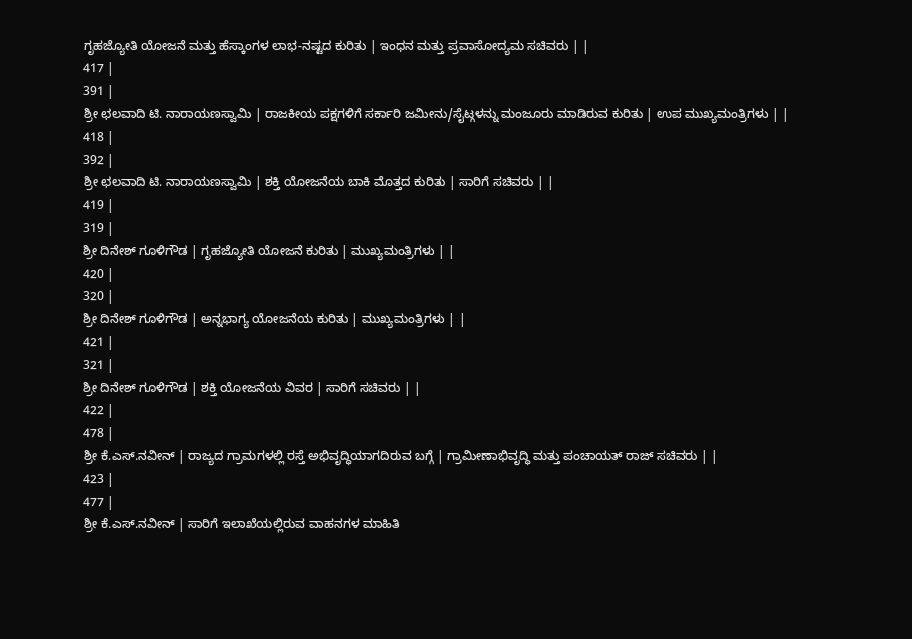ಗೃಹಜ್ಯೋತಿ ಯೋಜನೆ ಮತ್ತು ಹೆಸ್ಕಾಂಗಳ ಲಾಭ-ನಷ್ಟದ ಕುರಿತು | ಇಂಧನ ಮತ್ತು ಪ್ರವಾಸೋದ್ಯಮ ಸಚಿವರು | |
417 |
391 |
ಶ್ರೀ ಛಲವಾದಿ ಟಿ. ನಾರಾಯಣಸ್ವಾಮಿ | ರಾಜಕೀಯ ಪಕ್ಷಗಳಿಗೆ ಸರ್ಕಾರಿ ಜಮೀನು/ಸೈಟ್ಗಳನ್ನು ಮಂಜೂರು ಮಾಡಿರುವ ಕುರಿತು | ಉಪ ಮುಖ್ಯಮಂತ್ರಿಗಳು | |
418 |
392 |
ಶ್ರೀ ಛಲವಾದಿ ಟಿ. ನಾರಾಯಣಸ್ವಾಮಿ | ಶಕ್ತಿ ಯೋಜನೆಯ ಬಾಕಿ ಮೊತ್ತದ ಕುರಿತು | ಸಾರಿಗೆ ಸಚಿವರು | |
419 |
319 |
ಶ್ರೀ ದಿನೇಶ್ ಗೂಳಿಗೌಡ | ಗೃಹಜ್ಯೋತಿ ಯೋಜನೆ ಕುರಿತು | ಮುಖ್ಯಮಂತ್ರಿಗಳು | |
420 |
320 |
ಶ್ರೀ ದಿನೇಶ್ ಗೂಳಿಗೌಡ | ಅನ್ನಭಾಗ್ಯ ಯೋಜನೆಯ ಕುರಿತು | ಮುಖ್ಯಮಂತ್ರಿಗಳು | |
421 |
321 |
ಶ್ರೀ ದಿನೇಶ್ ಗೂಳಿಗೌಡ | ಶಕ್ತಿ ಯೋಜನೆಯ ವಿವರ | ಸಾರಿಗೆ ಸಚಿವರು | |
422 |
478 |
ಶ್ರೀ ಕೆ.ಎಸ್.ನವೀನ್ | ರಾಜ್ಯದ ಗ್ರಾಮಗಳಲ್ಲಿ ರಸ್ತೆ ಅಭಿವೃದ್ಧಿಯಾಗದಿರುವ ಬಗ್ಗೆ | ಗ್ರಾಮೀಣಾಭಿವೃದ್ಧಿ ಮತ್ತು ಪಂಚಾಯತ್ ರಾಜ್ ಸಚಿವರು | |
423 |
477 |
ಶ್ರೀ ಕೆ.ಎಸ್.ನವೀನ್ | ಸಾರಿಗೆ ಇಲಾಖೆಯಲ್ಲಿರುವ ವಾಹನಗಳ ಮಾಹಿತಿ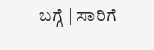ಬಗ್ಗೆ | ಸಾರಿಗೆ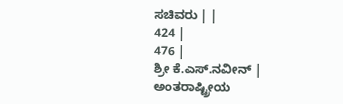ಸಚಿವರು | |
424 |
476 |
ಶ್ರೀ ಕೆ.ಎಸ್.ನವೀನ್ | ಅಂತರಾಷ್ಟ್ರೀಯ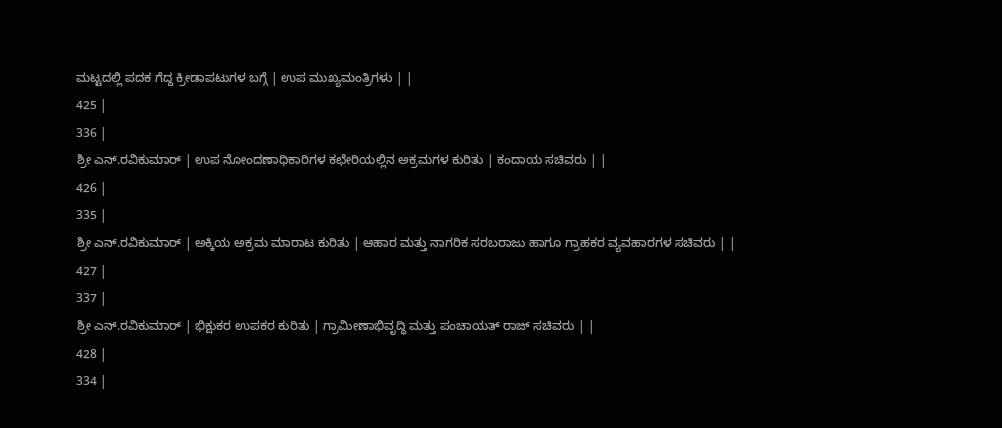ಮಟ್ಟದಲ್ಲಿ ಪದಕ ಗೆದ್ದ ಕ್ರೀಡಾಪಟುಗಳ ಬಗ್ಗೆ | ಉಪ ಮುಖ್ಯಮಂತ್ರಿಗಳು | |
425 |
336 |
ಶ್ರೀ ಎನ್.ರವಿಕುಮಾರ್ | ಉಪ ನೋಂದಣಾಧಿಕಾರಿಗಳ ಕಛೇರಿಯಲ್ಲಿನ ಅಕ್ರಮಗಳ ಕುರಿತು | ಕಂದಾಯ ಸಚಿವರು | |
426 |
335 |
ಶ್ರೀ ಎನ್.ರವಿಕುಮಾರ್ | ಅಕ್ಕಿಯ ಅಕ್ರಮ ಮಾರಾಟ ಕುರಿತು | ಆಹಾರ ಮತ್ತು ನಾಗರಿಕ ಸರಬರಾಜು ಹಾಗೂ ಗ್ರಾಹಕರ ವ್ಯವಹಾರಗಳ ಸಚಿವರು | |
427 |
337 |
ಶ್ರೀ ಎನ್.ರವಿಕುಮಾರ್ | ಭಿಕ್ಷುಕರ ಉಪಕರ ಕುರಿತು | ಗ್ರಾಮೀಣಾಭಿವೃದ್ಧಿ ಮತ್ತು ಪಂಚಾಯತ್ ರಾಜ್ ಸಚಿವರು | |
428 |
334 |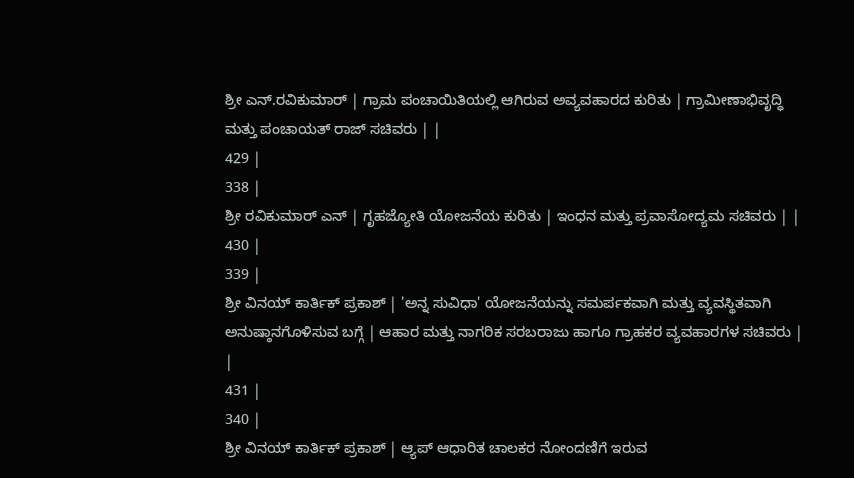ಶ್ರೀ ಎನ್.ರವಿಕುಮಾರ್ | ಗ್ರಾಮ ಪಂಚಾಯಿತಿಯಲ್ಲಿ ಆಗಿರುವ ಅವ್ಯವಹಾರದ ಕುರಿತು | ಗ್ರಾಮೀಣಾಭಿವೃದ್ಧಿ ಮತ್ತು ಪಂಚಾಯತ್ ರಾಜ್ ಸಚಿವರು | |
429 |
338 |
ಶ್ರೀ ರವಿಕುಮಾರ್ ಎನ್ | ಗೃಹಜ್ಯೋತಿ ಯೋಜನೆಯ ಕುರಿತು | ಇಂಧನ ಮತ್ತು ಪ್ರವಾಸೋದ್ಯಮ ಸಚಿವರು | |
430 |
339 |
ಶ್ರೀ ವಿನಯ್ ಕಾರ್ತಿಕ್ ಪ್ರಕಾಶ್ | 'ಅನ್ನ ಸುವಿಧಾ' ಯೋಜನೆಯನ್ನು ಸಮರ್ಪಕವಾಗಿ ಮತ್ತು ವ್ಯವಸ್ಥಿತವಾಗಿ ಅನುಷ್ಠಾನಗೊಳಿಸುವ ಬಗ್ಗೆ | ಆಹಾರ ಮತ್ತು ನಾಗರಿಕ ಸರಬರಾಜು ಹಾಗೂ ಗ್ರಾಹಕರ ವ್ಯವಹಾರಗಳ ಸಚಿವರು | |
431 |
340 |
ಶ್ರೀ ವಿನಯ್ ಕಾರ್ತಿಕ್ ಪ್ರಕಾಶ್ | ಆ್ಯಪ್ ಆಧಾರಿತ ಚಾಲಕರ ನೋಂದಣಿಗೆ ಇರುವ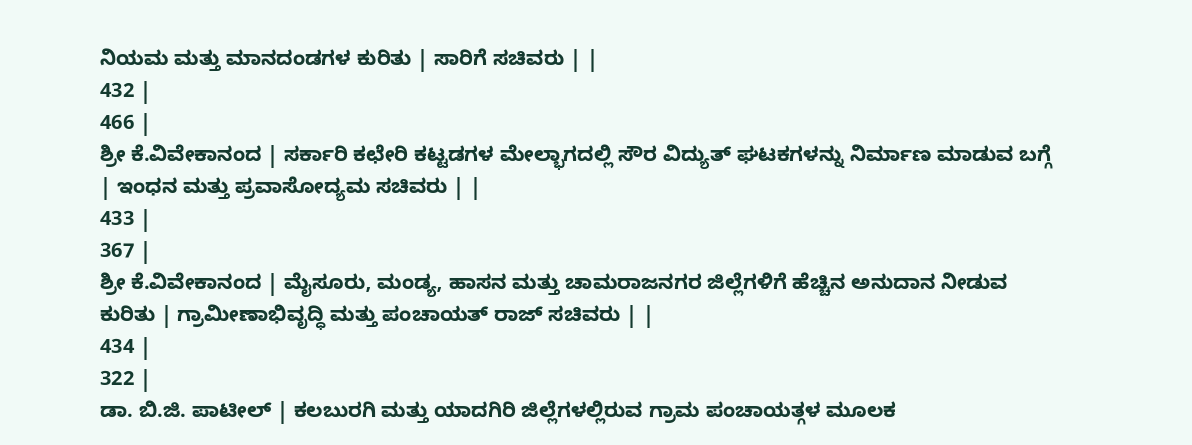ನಿಯಮ ಮತ್ತು ಮಾನದಂಡಗಳ ಕುರಿತು | ಸಾರಿಗೆ ಸಚಿವರು | |
432 |
466 |
ಶ್ರೀ ಕೆ.ವಿವೇಕಾನಂದ | ಸರ್ಕಾರಿ ಕಛೇರಿ ಕಟ್ಟಡಗಳ ಮೇಲ್ಭಾಗದಲ್ಲಿ ಸೌರ ವಿದ್ಯುತ್ ಘಟಕಗಳನ್ನು ನಿರ್ಮಾಣ ಮಾಡುವ ಬಗ್ಗೆ | ಇಂಧನ ಮತ್ತು ಪ್ರವಾಸೋದ್ಯಮ ಸಚಿವರು | |
433 |
367 |
ಶ್ರೀ ಕೆ.ವಿವೇಕಾನಂದ | ಮೈಸೂರು, ಮಂಡ್ಯ, ಹಾಸನ ಮತ್ತು ಚಾಮರಾಜನಗರ ಜಿಲ್ಲೆಗಳಿಗೆ ಹೆಚ್ಚಿನ ಅನುದಾನ ನೀಡುವ ಕುರಿತು | ಗ್ರಾಮೀಣಾಭಿವೃದ್ಧಿ ಮತ್ತು ಪಂಚಾಯತ್ ರಾಜ್ ಸಚಿವರು | |
434 |
322 |
ಡಾ. ಬಿ.ಜಿ. ಪಾಟೀಲ್ | ಕಲಬುರಗಿ ಮತ್ತು ಯಾದಗಿರಿ ಜಿಲ್ಲೆಗಳಲ್ಲಿರುವ ಗ್ರಾಮ ಪಂಚಾಯತ್ಗಳ ಮೂಲಕ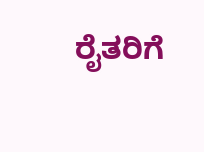ರೈತರಿಗೆ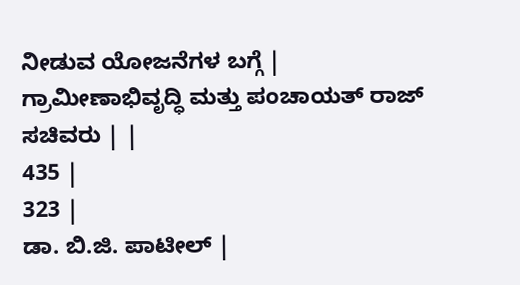ನೀಡುವ ಯೋಜನೆಗಳ ಬಗ್ಗೆ | ಗ್ರಾಮೀಣಾಭಿವೃದ್ಧಿ ಮತ್ತು ಪಂಚಾಯತ್ ರಾಜ್ ಸಚಿವರು | |
435 |
323 |
ಡಾ. ಬಿ.ಜಿ. ಪಾಟೀಲ್ |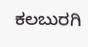ಕಲಬುರಗಿ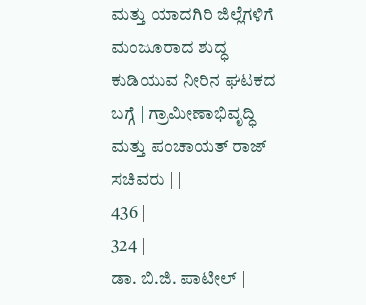ಮತ್ತು ಯಾದಗಿರಿ ಜಿಲ್ಲೆಗಳಿಗೆ ಮಂಜೂರಾದ ಶುದ್ಧ ಕುಡಿಯುವ ನೀರಿನ ಘಟಕದ ಬಗ್ಗೆ | ಗ್ರಾಮೀಣಾಭಿವೃದ್ಧಿ ಮತ್ತು ಪಂಚಾಯತ್ ರಾಜ್ ಸಚಿವರು | |
436 |
324 |
ಡಾ. ಬಿ.ಜಿ. ಪಾಟೀಲ್ |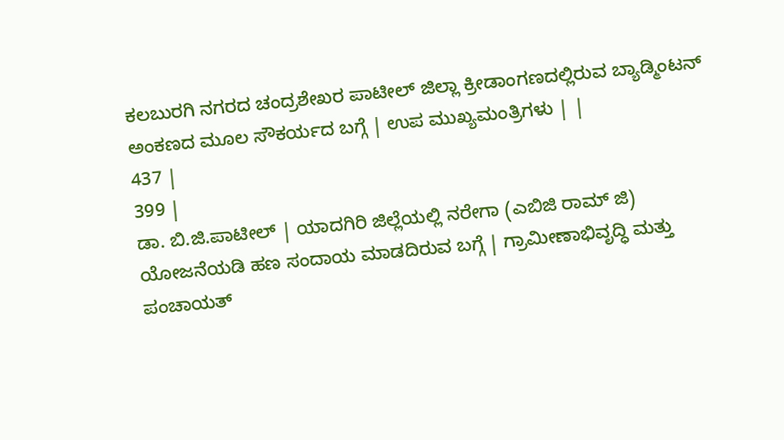ಕಲಬುರಗಿ ನಗರದ ಚಂದ್ರಶೇಖರ ಪಾಟೀಲ್ ಜಿಲ್ಲಾ ಕ್ರೀಡಾಂಗಣದಲ್ಲಿರುವ ಬ್ಯಾಡ್ಮಿಂಟನ್ ಅಂಕಣದ ಮೂಲ ಸೌಕರ್ಯದ ಬಗ್ಗೆ | ಉಪ ಮುಖ್ಯಮಂತ್ರಿಗಳು | |
437 |
399 |
ಡಾ. ಬಿ.ಜಿ.ಪಾಟೀಲ್ | ಯಾದಗಿರಿ ಜಿಲ್ಲೆಯಲ್ಲಿ ನರೇಗಾ (ಎಬಿಜಿ ರಾಮ್ ಜಿ) ಯೋಜನೆಯಡಿ ಹಣ ಸಂದಾಯ ಮಾಡದಿರುವ ಬಗ್ಗೆ | ಗ್ರಾಮೀಣಾಭಿವೃದ್ಧಿ ಮತ್ತು ಪಂಚಾಯತ್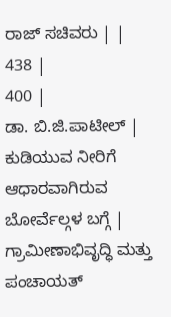ರಾಜ್ ಸಚಿವರು | |
438 |
400 |
ಡಾ. ಬಿ.ಜಿ.ಪಾಟೀಲ್ | ಕುಡಿಯುವ ನೀರಿಗೆ ಆಧಾರವಾಗಿರುವ ಬೋರ್ವೆಲ್ಗಳ ಬಗ್ಗೆ | ಗ್ರಾಮೀಣಾಭಿವೃದ್ಧಿ ಮತ್ತು ಪಂಚಾಯತ್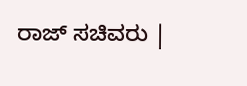ರಾಜ್ ಸಚಿವರು |